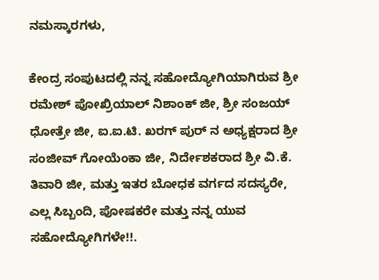ನಮಸ್ಕಾರಗಳು,

ಕೇಂದ್ರ ಸಂಪುಟದಲ್ಲಿ ನನ್ನ ಸಹೋದ್ಯೋಗಿಯಾಗಿರುವ ಶ್ರೀ ರಮೇಶ್ ಪೋಖ್ರಿಯಾಲ್ ನಿಶಾಂಕ್ ಜೀ, ಶ್ರೀ ಸಂಜಯ್ ಧೋತ್ರೇ ಜೀ, ಐ.ಐ.ಟಿ. ಖರಗ್ ಪುರ್ ನ ಅಧ್ಯಕ್ಷರಾದ ಶ್ರೀ ಸಂಜೀವ್ ಗೋಯೆಂಕಾ ಜೀ, ನಿರ್ದೇಶಕರಾದ ಶ್ರೀ ವಿ.ಕೆ. ತಿವಾರಿ ಜೀ, ಮತ್ತು ಇತರ ಬೋಧಕ ವರ್ಗದ ಸದಸ್ಯರೇ, ಎಲ್ಲ ಸಿಬ್ಬಂದಿ, ಪೋಷಕರೇ ಮತ್ತು ನನ್ನ ಯುವ ಸಹೋದ್ಯೋಗಿಗಳೇ!!.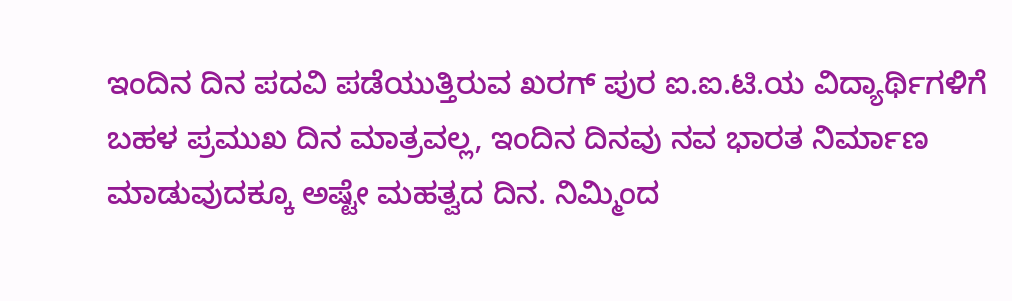ಇಂದಿನ ದಿನ ಪದವಿ ಪಡೆಯುತ್ತಿರುವ ಖರಗ್ ಪುರ ಐ.ಐ.ಟಿ.ಯ ವಿದ್ಯಾರ್ಥಿಗಳಿಗೆ ಬಹಳ ಪ್ರಮುಖ ದಿನ ಮಾತ್ರವಲ್ಲ, ಇಂದಿನ ದಿನವು ನವ ಭಾರತ ನಿರ್ಮಾಣ ಮಾಡುವುದಕ್ಕೂ ಅಷ್ಟೇ ಮಹತ್ವದ ದಿನ. ನಿಮ್ಮಿಂದ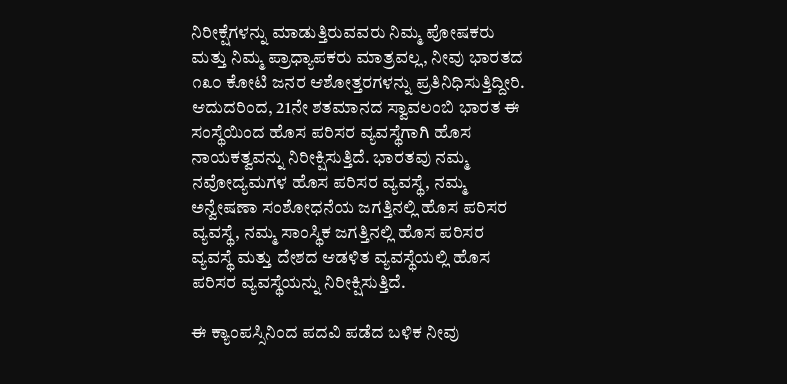ನಿರೀಕ್ಷೆಗಳನ್ನು ಮಾಡುತ್ತಿರುವವರು ನಿಮ್ಮ ಪೋಷಕರು ಮತ್ತು ನಿಮ್ಮ ಪ್ರಾಧ್ಯಾಪಕರು ಮಾತ್ರವಲ್ಲ, ನೀವು ಭಾರತದ ೧೩೦ ಕೋಟಿ ಜನರ ಆಶೋತ್ತರಗಳನ್ನು ಪ್ರತಿನಿಧಿಸುತ್ತಿದ್ದೀರಿ. ಆದುದರಿಂದ, 21ನೇ ಶತಮಾನದ ಸ್ವಾವಲಂಬಿ ಭಾರತ ಈ ಸಂಸ್ಥೆಯಿಂದ ಹೊಸ ಪರಿಸರ ವ್ಯವಸ್ಥೆಗಾಗಿ ಹೊಸ ನಾಯಕತ್ವವನ್ನು ನಿರೀಕ್ಷಿಸುತ್ತಿದೆ. ಭಾರತವು ನಮ್ಮ ನವೋದ್ಯಮಗಳ ಹೊಸ ಪರಿಸರ ವ್ಯವಸ್ಥೆ, ನಮ್ಮ ಅನ್ವೇಷಣಾ ಸಂಶೋಧನೆಯ ಜಗತ್ತಿನಲ್ಲಿ ಹೊಸ ಪರಿಸರ ವ್ಯವಸ್ಥೆ, ನಮ್ಮ ಸಾಂಸ್ಥಿಕ ಜಗತ್ತಿನಲ್ಲಿ ಹೊಸ ಪರಿಸರ ವ್ಯವಸ್ಥೆ ಮತ್ತು ದೇಶದ ಆಡಳಿತ ವ್ಯವಸ್ಥೆಯಲ್ಲಿ ಹೊಸ ಪರಿಸರ ವ್ಯವಸ್ಥೆಯನ್ನು ನಿರೀಕ್ಷಿಸುತ್ತಿದೆ.

ಈ ಕ್ಯಾಂಪಸ್ಸಿನಿಂದ ಪದವಿ ಪಡೆದ ಬಳಿಕ ನೀವು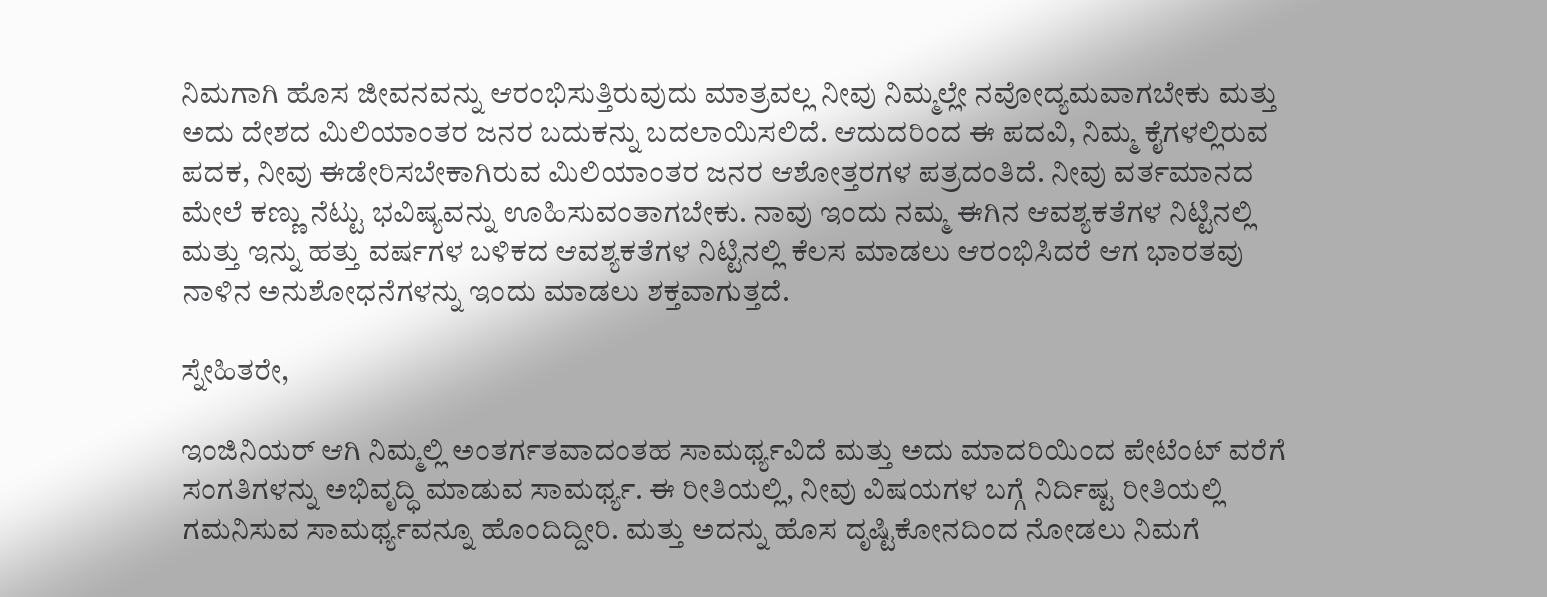ನಿಮಗಾಗಿ ಹೊಸ ಜೀವನವನ್ನು ಆರಂಭಿಸುತ್ತಿರುವುದು ಮಾತ್ರವಲ್ಲ ನೀವು ನಿಮ್ಮಲ್ಲೇ ನವೋದ್ಯಮವಾಗಬೇಕು ಮತ್ತು ಅದು ದೇಶದ ಮಿಲಿಯಾಂತರ ಜನರ ಬದುಕನ್ನು ಬದಲಾಯಿಸಲಿದೆ. ಆದುದರಿಂದ ಈ ಪದವಿ, ನಿಮ್ಮ ಕೈಗಳಲ್ಲಿರುವ ಪದಕ, ನೀವು ಈಡೇರಿಸಬೇಕಾಗಿರುವ ಮಿಲಿಯಾಂತರ ಜನರ ಆಶೋತ್ತರಗಳ ಪತ್ರದಂತಿದೆ. ನೀವು ವರ್ತಮಾನದ ಮೇಲೆ ಕಣ್ಣು ನೆಟ್ಟು ಭವಿಷ್ಯವನ್ನು ಊಹಿಸುವಂತಾಗಬೇಕು. ನಾವು ಇಂದು ನಮ್ಮ ಈಗಿನ ಆವಶ್ಯಕತೆಗಳ ನಿಟ್ಟಿನಲ್ಲಿ ಮತ್ತು ಇನ್ನು ಹತ್ತು ವರ್ಷಗಳ ಬಳಿಕದ ಆವಶ್ಯಕತೆಗಳ ನಿಟ್ಟಿನಲ್ಲಿ ಕೆಲಸ ಮಾಡಲು ಆರಂಭಿಸಿದರೆ ಆಗ ಭಾರತವು ನಾಳಿನ ಅನುಶೋಧನೆಗಳನ್ನು ಇಂದು ಮಾಡಲು ಶಕ್ತವಾಗುತ್ತದೆ.

ಸ್ನೇಹಿತರೇ,

ಇಂಜಿನಿಯರ್ ಆಗಿ ನಿಮ್ಮಲ್ಲಿ ಅಂತರ್ಗತವಾದಂತಹ ಸಾಮರ್ಥ್ಯವಿದೆ ಮತ್ತು ಅದು ಮಾದರಿಯಿಂದ ಪೇಟೆಂಟ್ ವರೆಗೆ ಸಂಗತಿಗಳನ್ನು ಅಭಿವೃದ್ಧಿ ಮಾಡುವ ಸಾಮರ್ಥ್ಯ. ಈ ರೀತಿಯಲ್ಲಿ, ನೀವು ವಿಷಯಗಳ ಬಗ್ಗೆ ನಿರ್ದಿಷ್ಟ ರೀತಿಯಲ್ಲಿ ಗಮನಿಸುವ ಸಾಮರ್ಥ್ಯವನ್ನೂ ಹೊಂದಿದ್ದೀರಿ. ಮತ್ತು ಅದನ್ನು ಹೊಸ ದೃಷ್ಟಿಕೋನದಿಂದ ನೋಡಲು ನಿಮಗೆ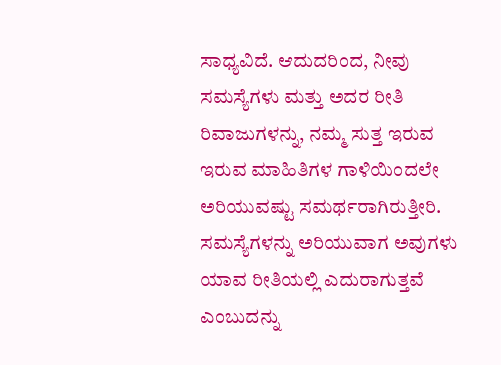ಸಾಧ್ಯವಿದೆ. ಆದುದರಿಂದ, ನೀವು ಸಮಸ್ಯೆಗಳು ಮತ್ತು ಅದರ ರೀತಿ ರಿವಾಜುಗಳನ್ನು, ನಮ್ಮ ಸುತ್ತ ಇರುವ ಇರುವ ಮಾಹಿತಿಗಳ ಗಾಳಿಯಿಂದಲೇ ಅರಿಯುವಷ್ಟು ಸಮರ್ಥರಾಗಿರುತ್ತೀರಿ. ಸಮಸ್ಯೆಗಳನ್ನು ಅರಿಯುವಾಗ ಅವುಗಳು ಯಾವ ರೀತಿಯಲ್ಲಿ ಎದುರಾಗುತ್ತವೆ ಎಂಬುದನ್ನು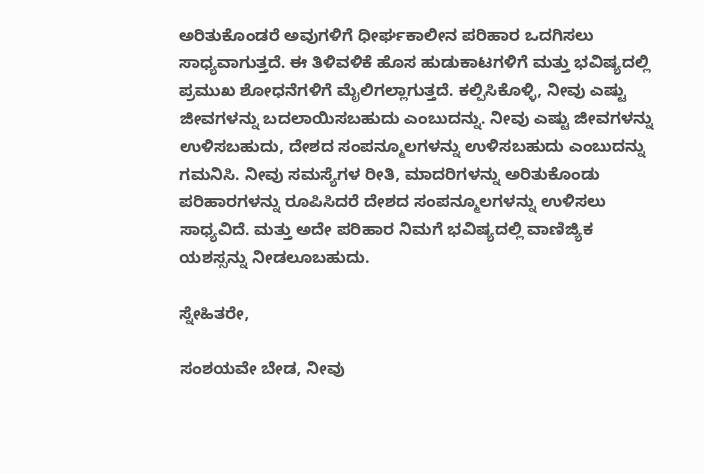ಅರಿತುಕೊಂಡರೆ ಅವುಗಳಿಗೆ ಧೀರ್ಘಕಾಲೀನ ಪರಿಹಾರ ಒದಗಿಸಲು ಸಾಧ್ಯವಾಗುತ್ತದೆ. ಈ ತಿಳಿವಳಿಕೆ ಹೊಸ ಹುಡುಕಾಟಗಳಿಗೆ ಮತ್ತು ಭವಿಷ್ಯದಲ್ಲಿ ಪ್ರಮುಖ ಶೋಧನೆಗಳಿಗೆ ಮೈಲಿಗಲ್ಲಾಗುತ್ತದೆ. ಕಲ್ಪಿಸಿಕೊಳ್ಳಿ, ನೀವು ಎಷ್ಟು ಜೀವಗಳನ್ನು ಬದಲಾಯಿಸಬಹುದು ಎಂಬುದನ್ನು. ನೀವು ಎಷ್ಟು ಜೀವಗಳನ್ನು ಉಳಿಸಬಹುದು, ದೇಶದ ಸಂಪನ್ಮೂಲಗಳನ್ನು ಉಳಿಸಬಹುದು ಎಂಬುದನ್ನು ಗಮನಿಸಿ. ನೀವು ಸಮಸ್ಯೆಗಳ ರೀತಿ, ಮಾದರಿಗಳನ್ನು ಅರಿತುಕೊಂಡು ಪರಿಹಾರಗಳನ್ನು ರೂಪಿಸಿದರೆ ದೇಶದ ಸಂಪನ್ಮೂಲಗಳನ್ನು ಉಳಿಸಲು ಸಾಧ್ಯವಿದೆ. ಮತ್ತು ಅದೇ ಪರಿಹಾರ ನಿಮಗೆ ಭವಿಷ್ಯದಲ್ಲಿ ವಾಣಿಜ್ಯಿಕ ಯಶಸ್ಸನ್ನು ನೀಡಲೂಬಹುದು.

ಸ್ನೇಹಿತರೇ,

ಸಂಶಯವೇ ಬೇಡ, ನೀವು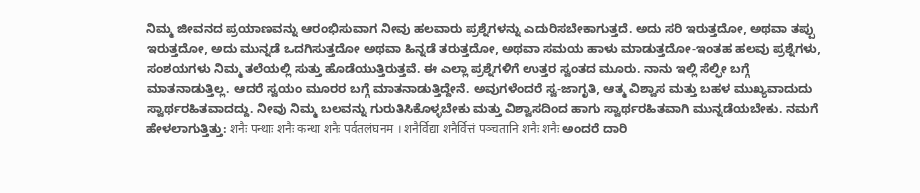ನಿಮ್ಮ ಜೀವನದ ಪ್ರಯಾಣವನ್ನು ಆರಂಭಿಸುವಾಗ ನೀವು ಹಲವಾರು ಪ್ರಶ್ನೆಗಳನ್ನು ಎದುರಿಸಬೇಕಾಗುತ್ತದೆ. ಅದು ಸರಿ ಇರುತ್ತದೋ, ಅಥವಾ ತಪ್ಪು ಇರುತ್ತದೋ, ಅದು ಮುನ್ನಡೆ ಒದಗಿಸುತ್ತದೋ ಅಥವಾ ಹಿನ್ನಡೆ ತರುತ್ತದೋ, ಅಥವಾ ಸಮಯ ಹಾಳು ಮಾಡುತ್ತದೋ-ಇಂತಹ ಹಲವು ಪ್ರಶ್ನೆಗಳು, ಸಂಶಯಗಳು ನಿಮ್ಮ ತಲೆಯಲ್ಲಿ ಸುತ್ತು ಹೊಡೆಯುತ್ತಿರುತ್ತವೆ. ಈ ಎಲ್ಲಾ ಪ್ರಶ್ನೆಗಳಿಗೆ ಉತ್ತರ ಸ್ವಂತದ ಮೂರು. ನಾನು ಇಲ್ಲಿ ಸೆಲ್ಫೀ ಬಗ್ಗೆ ಮಾತನಾಡುತ್ತಿಲ್ಲ. ಆದರೆ ಸ್ವಯಂ ಮೂರರ ಬಗ್ಗೆ ಮಾತನಾಡುತ್ತಿದ್ದೇನೆ. ಅವುಗಳೆಂದರೆ ಸ್ವ-ಜಾಗೃತಿ, ಆತ್ಮ ವಿಶ್ವಾಸ ಮತ್ತು ಬಹಳ ಮುಖ್ಯವಾದುದು ಸ್ವಾರ್ಥರಹಿತವಾದದ್ದು. ನೀವು ನಿಮ್ಮ ಬಲವನ್ನು ಗುರುತಿಸಿಕೊಳ್ಳಬೇಕು ಮತ್ತು ವಿಶ್ವಾಸದಿಂದ ಹಾಗು ಸ್ವಾರ್ಥರಹಿತವಾಗಿ ಮುನ್ನಡೆಯಬೇಕು. ನಮಗೆ ಹೇಳಲಾಗುತ್ತಿತ್ತು: शनैः पन्थाः शनैः कन्था शनैः पर्वतलंघनम । शनैर्विद्या शनैर्वित्तं पञ्चतानि शनैः शनैः ಅಂದರೆ ದಾರಿ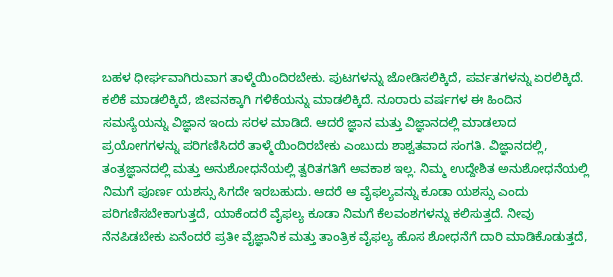ಬಹಳ ಧೀರ್ಘವಾಗಿರುವಾಗ ತಾಳ್ಮೆಯಿಂದಿರಬೇಕು. ಪುಟಗಳನ್ನು ಜೋಡಿಸಲಿಕ್ಕಿದೆ, ಪರ್ವತಗಳನ್ನು ಏರಲಿಕ್ಕಿದೆ. ಕಲಿಕೆ ಮಾಡಲಿಕ್ಕಿದೆ, ಜೀವನಕ್ಕಾಗಿ ಗಳಿಕೆಯನ್ನು ಮಾಡಲಿಕ್ಕಿದೆ. ನೂರಾರು ವರ್ಷಗಳ ಈ ಹಿಂದಿನ ಸಮಸ್ಯೆಯನ್ನು ವಿಜ್ಞಾನ ಇಂದು ಸರಳ ಮಾಡಿದೆ. ಆದರೆ ಜ್ಞಾನ ಮತ್ತು ವಿಜ್ಞಾನದಲ್ಲಿ ಮಾಡಲಾದ ಪ್ರಯೋಗಗಳನ್ನು ಪರಿಗಣಿಸಿದರೆ ತಾಳ್ಮೆಯಿಂದಿರಬೇಕು ಎಂಬುದು ಶಾಶ್ವತವಾದ ಸಂಗತಿ. ವಿಜ್ಞಾನದಲ್ಲಿ, ತಂತ್ರಜ್ಞಾನದಲ್ಲಿ ಮತ್ತು ಅನುಶೋಧನೆಯಲ್ಲಿ ತ್ವರಿತಗತಿಗೆ ಅವಕಾಶ ಇಲ್ಲ. ನಿಮ್ಮ ಉದ್ದೇಶಿತ ಅನುಶೋಧನೆಯಲ್ಲಿ ನಿಮಗೆ ಪೂರ್ಣ ಯಶಸ್ಸು ಸಿಗದೇ ಇರಬಹುದು. ಆದರೆ ಆ ವೈಫಲ್ಯವನ್ನು ಕೂಡಾ ಯಶಸ್ಸು ಎಂದು ಪರಿಗಣಿಸಬೇಕಾಗುತ್ತದೆ, ಯಾಕೆಂದರೆ ವೈಫಲ್ಯ ಕೂಡಾ ನಿಮಗೆ ಕೆಲವಂಶಗಳನ್ನು ಕಲಿಸುತ್ತದೆ. ನೀವು ನೆನಪಿಡಬೇಕು ಏನೆಂದರೆ ಪ್ರತೀ ವೈಜ್ಞಾನಿಕ ಮತ್ತು ತಾಂತ್ರಿಕ ವೈಫಲ್ಯ ಹೊಸ ಶೋಧನೆಗೆ ದಾರಿ ಮಾಡಿಕೊಡುತ್ತದೆ,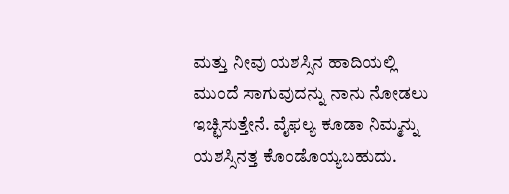ಮತ್ತು ನೀವು ಯಶಸ್ಸಿನ ಹಾದಿಯಲ್ಲಿ ಮುಂದೆ ಸಾಗುವುದನ್ನು ನಾನು ನೋಡಲು ಇಚ್ಛಿಸುತ್ತೇನೆ. ವೈಫಲ್ಯ ಕೂಡಾ ನಿಮ್ಮನ್ನು ಯಶಸ್ಸಿನತ್ತ ಕೊಂಡೊಯ್ಯಬಹುದು.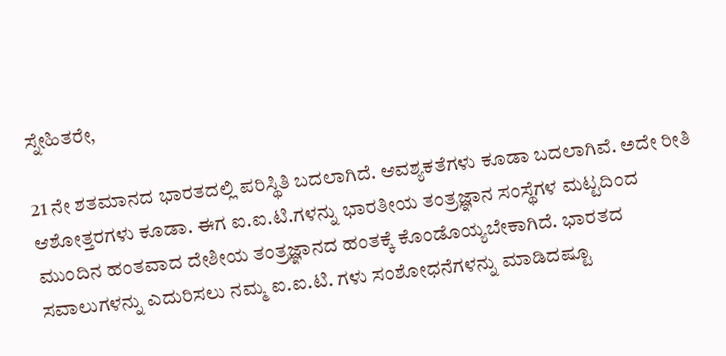ಸ್ನೇಹಿತರೇ,

21 ನೇ ಶತಮಾನದ ಭಾರತದಲ್ಲಿ ಪರಿಸ್ಥಿತಿ ಬದಲಾಗಿದೆ. ಆವಶ್ಯಕತೆಗಳು ಕೂಡಾ ಬದಲಾಗಿವೆ. ಅದೇ ರೀತಿ ಆಶೋತ್ತರಗಳು ಕೂಡಾ. ಈಗ ಐ.ಐ.ಟಿ.ಗಳನ್ನು ಭಾರತೀಯ ತಂತ್ರಜ್ಞಾನ ಸಂಸ್ಥೆಗಳ ಮಟ್ಟದಿಂದ ಮುಂದಿನ ಹಂತವಾದ ದೇಶೀಯ ತಂತ್ರಜ್ಞಾನದ ಹಂತಕ್ಕೆ ಕೊಂಡೊಯ್ಯಬೇಕಾಗಿದೆ. ಭಾರತದ ಸವಾಲುಗಳನ್ನು ಎದುರಿಸಲು ನಮ್ಮ ಐ.ಐ.ಟಿ. ಗಳು ಸಂಶೋಧನೆಗಳನ್ನು ಮಾಡಿದಷ್ಟೂ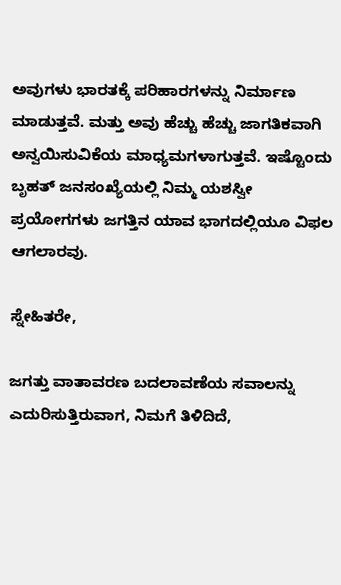ಅವುಗಳು ಭಾರತಕ್ಕೆ ಪರಿಹಾರಗಳನ್ನು ನಿರ್ಮಾಣ ಮಾಡುತ್ತವೆ. ಮತ್ತು ಅವು ಹೆಚ್ಚು ಹೆಚ್ಚು ಜಾಗತಿಕವಾಗಿ ಅನ್ವಯಿಸುವಿಕೆಯ ಮಾಧ್ಯಮಗಳಾಗುತ್ತವೆ. ಇಷ್ಟೊಂದು ಬೃಹತ್ ಜನಸಂಖ್ಯೆಯಲ್ಲಿ ನಿಮ್ಮ ಯಶಸ್ವೀ ಪ್ರಯೋಗಗಳು ಜಗತ್ತಿನ ಯಾವ ಭಾಗದಲ್ಲಿಯೂ ವಿಫಲ ಆಗಲಾರವು.

ಸ್ನೇಹಿತರೇ,

ಜಗತ್ತು ವಾತಾವರಣ ಬದಲಾವಣೆಯ ಸವಾಲನ್ನು ಎದುರಿಸುತ್ತಿರುವಾಗ, ನಿಮಗೆ ತಿಳಿದಿದೆ,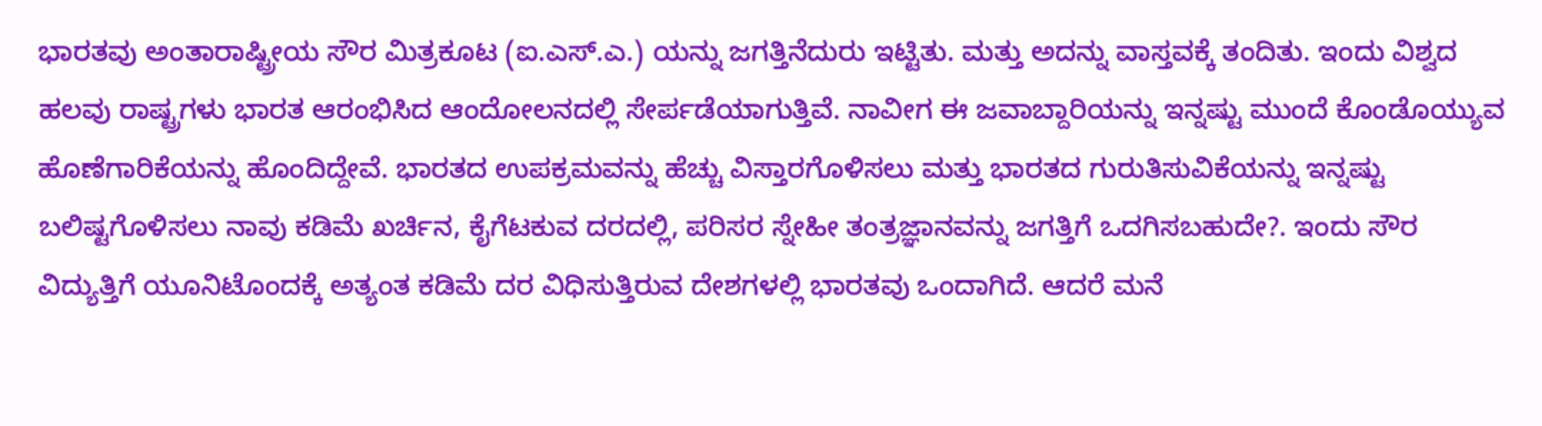ಭಾರತವು ಅಂತಾರಾಷ್ಟ್ರೀಯ ಸೌರ ಮಿತ್ರಕೂಟ (ಐ.ಎಸ್.ಎ.) ಯನ್ನು ಜಗತ್ತಿನೆದುರು ಇಟ್ಟಿತು. ಮತ್ತು ಅದನ್ನು ವಾಸ್ತವಕ್ಕೆ ತಂದಿತು. ಇಂದು ವಿಶ್ವದ ಹಲವು ರಾಷ್ಟ್ರಗಳು ಭಾರತ ಆರಂಭಿಸಿದ ಆಂದೋಲನದಲ್ಲಿ ಸೇರ್ಪಡೆಯಾಗುತ್ತಿವೆ. ನಾವೀಗ ಈ ಜವಾಬ್ದಾರಿಯನ್ನು ಇನ್ನಷ್ಟು ಮುಂದೆ ಕೊಂಡೊಯ್ಯುವ ಹೊಣೆಗಾರಿಕೆಯನ್ನು ಹೊಂದಿದ್ದೇವೆ. ಭಾರತದ ಉಪಕ್ರಮವನ್ನು ಹೆಚ್ಚು ವಿಸ್ತಾರಗೊಳಿಸಲು ಮತ್ತು ಭಾರತದ ಗುರುತಿಸುವಿಕೆಯನ್ನು ಇನ್ನಷ್ಟು ಬಲಿಷ್ಟಗೊಳಿಸಲು ನಾವು ಕಡಿಮೆ ಖರ್ಚಿನ, ಕೈಗೆಟಕುವ ದರದಲ್ಲಿ, ಪರಿಸರ ಸ್ನೇಹೀ ತಂತ್ರಜ್ಞಾನವನ್ನು ಜಗತ್ತಿಗೆ ಒದಗಿಸಬಹುದೇ?. ಇಂದು ಸೌರ ವಿದ್ಯುತ್ತಿಗೆ ಯೂನಿಟೊಂದಕ್ಕೆ ಅತ್ಯಂತ ಕಡಿಮೆ ದರ ವಿಧಿಸುತ್ತಿರುವ ದೇಶಗಳಲ್ಲಿ ಭಾರತವು ಒಂದಾಗಿದೆ. ಆದರೆ ಮನೆ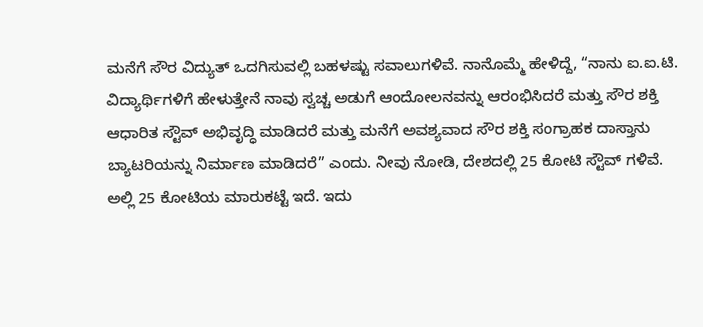ಮನೆಗೆ ಸೌರ ವಿದ್ಯುತ್ ಒದಗಿಸುವಲ್ಲಿ ಬಹಳಷ್ಟು ಸವಾಲುಗಳಿವೆ. ನಾನೊಮ್ಮೆ ಹೇಳಿದ್ದೆ, “ನಾನು ಐ.ಐ.ಟಿ. ವಿದ್ಯಾರ್ಥಿಗಳಿಗೆ ಹೇಳುತ್ತೇನೆ ನಾವು ಸ್ವಚ್ಚ ಅಡುಗೆ ಆಂದೋಲನವನ್ನು ಆರಂಭಿಸಿದರೆ ಮತ್ತು ಸೌರ ಶಕ್ತಿ ಆಧಾರಿತ ಸ್ಟೌವ್ ಅಭಿವೃದ್ಧಿ ಮಾಡಿದರೆ ಮತ್ತು ಮನೆಗೆ ಅವಶ್ಯವಾದ ಸೌರ ಶಕ್ತಿ ಸಂಗ್ರಾಹಕ ದಾಸ್ತಾನು ಬ್ಯಾಟರಿಯನ್ನು ನಿರ್ಮಾಣ ಮಾಡಿದರೆ” ಎಂದು. ನೀವು ನೋಡಿ, ದೇಶದಲ್ಲಿ 25 ಕೋಟಿ ಸ್ಟೌವ್ ಗಳಿವೆ. ಅಲ್ಲಿ 25 ಕೋಟಿಯ ಮಾರುಕಟ್ಟೆ ಇದೆ. ಇದು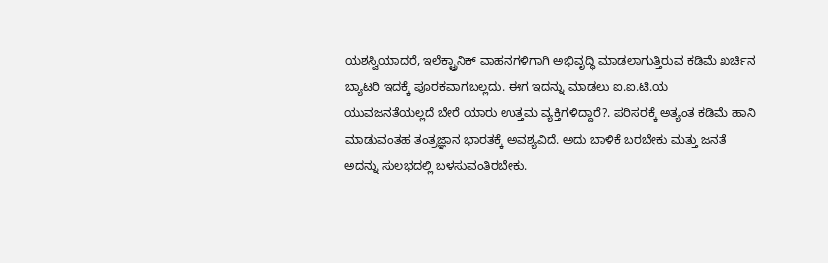ಯಶಸ್ವಿಯಾದರೆ, ಇಲೆಕ್ಟ್ರಾನಿಕ್ ವಾಹನಗಳಿಗಾಗಿ ಅಭಿವೃದ್ಧಿ ಮಾಡಲಾಗುತ್ತಿರುವ ಕಡಿಮೆ ಖರ್ಚಿನ ಬ್ಯಾಟರಿ ಇದಕ್ಕೆ ಪೂರಕವಾಗಬಲ್ಲದು. ಈಗ ಇದನ್ನು ಮಾಡಲು ಐ.ಐ.ಟಿ.ಯ ಯುವಜನತೆಯಲ್ಲದೆ ಬೇರೆ ಯಾರು ಉತ್ತಮ ವ್ಯಕ್ತಿಗಳಿದ್ದಾರೆ?. ಪರಿಸರಕ್ಕೆ ಅತ್ಯಂತ ಕಡಿಮೆ ಹಾನಿ ಮಾಡುವಂತಹ ತಂತ್ರಜ್ಞಾನ ಭಾರತಕ್ಕೆ ಅವಶ್ಯವಿದೆ. ಅದು ಬಾಳಿಕೆ ಬರಬೇಕು ಮತ್ತು ಜನತೆ ಅದನ್ನು ಸುಲಭದಲ್ಲಿ ಬಳಸುವಂತಿರಬೇಕು.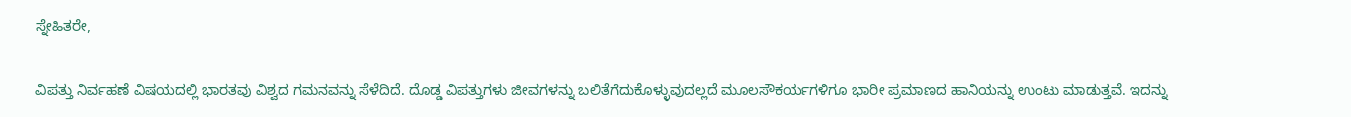ಸ್ನೇಹಿತರೇ,

ವಿಪತ್ತು ನಿರ್ವಹಣೆ ವಿಷಯದಲ್ಲಿ ಭಾರತವು ವಿಶ್ವದ ಗಮನವನ್ನು ಸೆಳೆದಿದೆ. ದೊಡ್ಡ ವಿಪತ್ತುಗಳು ಜೀವಗಳನ್ನು ಬಲಿತೆಗೆದುಕೊಳ್ಳುವುದಲ್ಲದೆ ಮೂಲಸೌಕರ್ಯಗಳಿಗೂ ಭಾರೀ ಪ್ರಮಾಣದ ಹಾನಿಯನ್ನು ಉಂಟು ಮಾಡುತ್ತವೆ. ಇದನ್ನು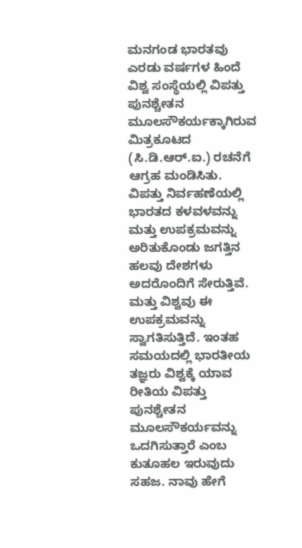ಮನಗಂಡ ಭಾರತವು ಎರಡು ವರ್ಷಗಳ ಹಿಂದೆ ವಿಶ್ವ ಸಂಸ್ಥೆಯಲ್ಲಿ ವಿಪತ್ತು ಪುನಶ್ಚೇತನ ಮೂಲಸೌಕರ್ಯಕ್ಕಾಗಿರುವ ಮಿತ್ರಕೂಟದ (ಸಿ.ಡಿ.ಆರ್.ಐ.) ರಚನೆಗೆ ಆಗ್ರಹ ಮಂಡಿಸಿತು. ವಿಪತ್ತು ನಿರ್ವಹಣೆಯಲ್ಲಿ ಭಾರತದ ಕಳವಳವನ್ನು ಮತ್ತು ಉಪಕ್ರಮವನ್ನು ಅರಿತುಕೊಂಡು ಜಗತ್ತಿನ ಹಲವು ದೇಶಗಳು ಅದರೊಂದಿಗೆ ಸೇರುತ್ತಿವೆ. ಮತ್ತು ವಿಶ್ವವು ಈ ಉಪಕ್ರಮವನ್ನು ಸ್ವಾಗತಿಸುತ್ತಿದೆ. ಇಂತಹ ಸಮಯದಲ್ಲಿ ಭಾರತೀಯ ತಜ್ಞರು ವಿಶ್ವಕ್ಕೆ ಯಾವ ರೀತಿಯ ವಿಪತ್ತು ಪುನಶ್ಚೇತನ ಮೂಲಸೌಕರ್ಯವನ್ನು ಒದಗಿಸುತ್ತಾರೆ ಎಂಬ ಕುತೂಹಲ ಇರುವುದು ಸಹಜ. ನಾವು ಹೇಗೆ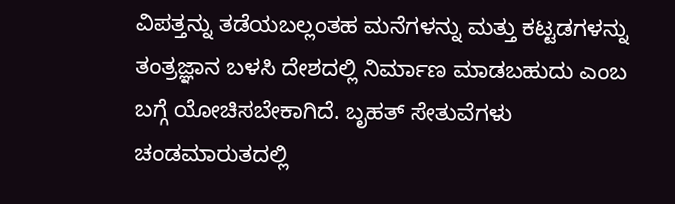ವಿಪತ್ತನ್ನು ತಡೆಯಬಲ್ಲಂತಹ ಮನೆಗಳನ್ನು ಮತ್ತು ಕಟ್ಟಡಗಳನ್ನು ತಂತ್ರಜ್ಞಾನ ಬಳಸಿ ದೇಶದಲ್ಲಿ ನಿರ್ಮಾಣ ಮಾಡಬಹುದು ಎಂಬ ಬಗ್ಗೆ ಯೋಚಿಸಬೇಕಾಗಿದೆ. ಬೃಹತ್ ಸೇತುವೆಗಳು ಚಂಡಮಾರುತದಲ್ಲಿ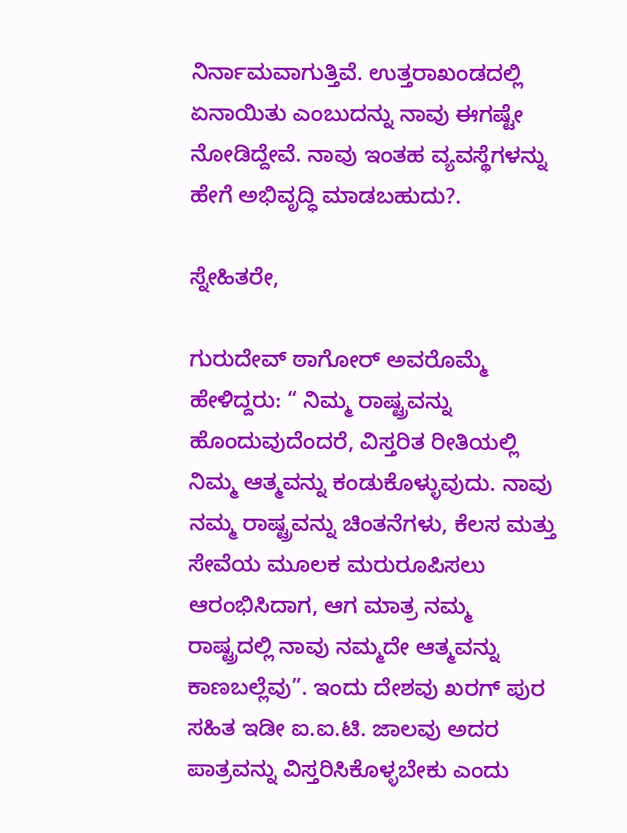ನಿರ್ನಾಮವಾಗುತ್ತಿವೆ. ಉತ್ತರಾಖಂಡದಲ್ಲಿ ಏನಾಯಿತು ಎಂಬುದನ್ನು ನಾವು ಈಗಷ್ಟೇ ನೋಡಿದ್ದೇವೆ. ನಾವು ಇಂತಹ ವ್ಯವಸ್ಥೆಗಳನ್ನು ಹೇಗೆ ಅಭಿವೃದ್ಧಿ ಮಾಡಬಹುದು?.

ಸ್ನೇಹಿತರೇ,

ಗುರುದೇವ್ ಠಾಗೋರ್ ಅವರೊಮ್ಮೆ ಹೇಳಿದ್ದರು: “ ನಿಮ್ಮ ರಾಷ್ಟ್ರವನ್ನು ಹೊಂದುವುದೆಂದರೆ, ವಿಸ್ತರಿತ ರೀತಿಯಲ್ಲಿ ನಿಮ್ಮ ಆತ್ಮವನ್ನು ಕಂಡುಕೊಳ್ಳುವುದು. ನಾವು ನಮ್ಮ ರಾಷ್ಟ್ರವನ್ನು ಚಿಂತನೆಗಳು, ಕೆಲಸ ಮತ್ತು ಸೇವೆಯ ಮೂಲಕ ಮರುರೂಪಿಸಲು ಆರಂಭಿಸಿದಾಗ, ಆಗ ಮಾತ್ರ ನಮ್ಮ ರಾಷ್ಟ್ರದಲ್ಲಿ ನಾವು ನಮ್ಮದೇ ಆತ್ಮವನ್ನು ಕಾಣಬಲ್ಲೆವು”. ಇಂದು ದೇಶವು ಖರಗ್ ಪುರ ಸಹಿತ ಇಡೀ ಐ.ಐ.ಟಿ. ಜಾಲವು ಅದರ ಪಾತ್ರವನ್ನು ವಿಸ್ತರಿಸಿಕೊಳ್ಳಬೇಕು ಎಂದು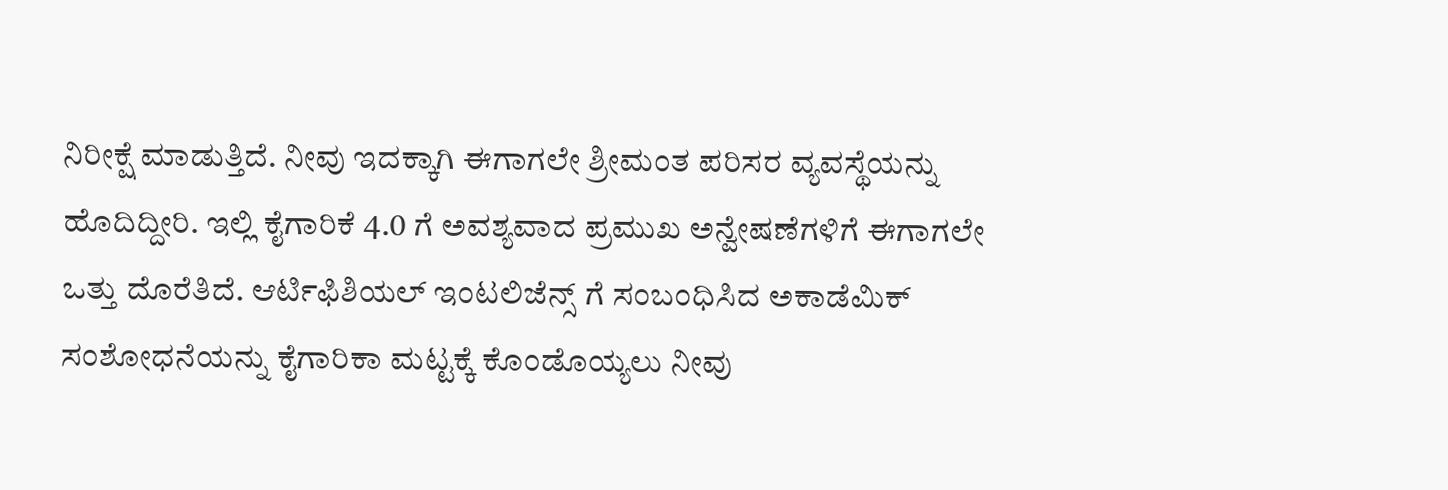ನಿರೀಕ್ಷೆ ಮಾಡುತ್ತಿದೆ. ನೀವು ಇದಕ್ಕಾಗಿ ಈಗಾಗಲೇ ಶ್ರೀಮಂತ ಪರಿಸರ ವ್ಯವಸ್ಥೆಯನ್ನು ಹೊದಿದ್ದೀರಿ. ಇಲ್ಲಿ ಕೈಗಾರಿಕೆ 4.0 ಗೆ ಅವಶ್ಯವಾದ ಪ್ರಮುಖ ಅನ್ವೇಷಣೆಗಳಿಗೆ ಈಗಾಗಲೇ ಒತ್ತು ದೊರೆತಿದೆ. ಆರ್ಟಿಫಿಶಿಯಲ್‌ ಇಂಟಲಿಜೆನ್ಸ್‌ ಗೆ ಸಂಬಂಧಿಸಿದ ಅಕಾಡೆಮಿಕ್ ಸಂಶೋಧನೆಯನ್ನು ಕೈಗಾರಿಕಾ ಮಟ್ಟಕ್ಕೆ ಕೊಂಡೊಯ್ಯಲು ನೀವು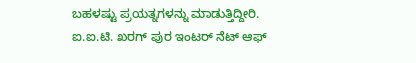ಬಹಳಷ್ಟು ಪ್ರಯತ್ನಗಳನ್ನು ಮಾಡುತ್ತಿದ್ದೀರಿ. ಐ.ಐ.ಟಿ. ಖರಗ್ ಪುರ ಇಂಟರ್ ನೆಟ್ ಆಫ್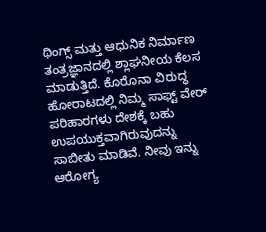ಥಿಂಗ್ಸ್ ಮತ್ತು ಆಧುನಿಕ ನಿರ್ಮಾಣ ತಂತ್ರಜ್ಞಾನದಲ್ಲಿ ಶ್ಲಾಘನೀಯ ಕೆಲಸ ಮಾಡುತ್ತಿದೆ. ಕೊರೊನಾ ವಿರುದ್ಧ ಹೋರಾಟದಲ್ಲಿ ನಿಮ್ಮ ಸಾಫ್ಟ್ ವೇರ್ ಪರಿಹಾರಗಳು ದೇಶಕ್ಕೆ ಬಹು ಉಪಯುಕ್ತವಾಗಿರುವುದನ್ನು ಸಾಬೀತು ಮಾಡಿವೆ. ನೀವು ಇನ್ನು ಆರೋಗ್ಯ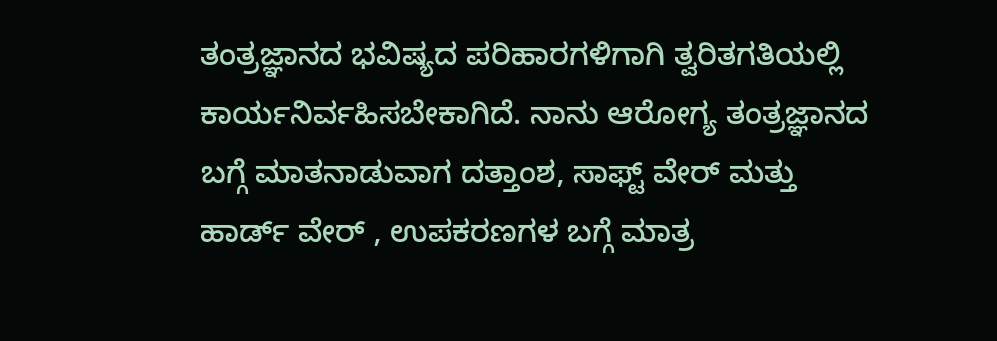ತಂತ್ರಜ್ಞಾನದ ಭವಿಷ್ಯದ ಪರಿಹಾರಗಳಿಗಾಗಿ ತ್ವರಿತಗತಿಯಲ್ಲಿ ಕಾರ್ಯನಿರ್ವಹಿಸಬೇಕಾಗಿದೆ. ನಾನು ಆರೋಗ್ಯ ತಂತ್ರಜ್ಞಾನದ ಬಗ್ಗೆ ಮಾತನಾಡುವಾಗ ದತ್ತಾಂಶ, ಸಾಫ್ಟ್ ವೇರ್ ಮತ್ತು ಹಾರ್ಡ್ ವೇರ್ , ಉಪಕರಣಗಳ ಬಗ್ಗೆ ಮಾತ್ರ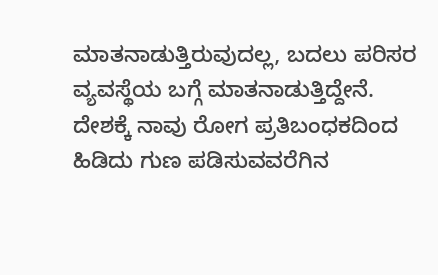ಮಾತನಾಡುತ್ತಿರುವುದಲ್ಲ, ಬದಲು ಪರಿಸರ ವ್ಯವಸ್ಥೆಯ ಬಗ್ಗೆ ಮಾತನಾಡುತ್ತಿದ್ದೇನೆ. ದೇಶಕ್ಕೆ ನಾವು ರೋಗ ಪ್ರತಿಬಂಧಕದಿಂದ ಹಿಡಿದು ಗುಣ ಪಡಿಸುವವರೆಗಿನ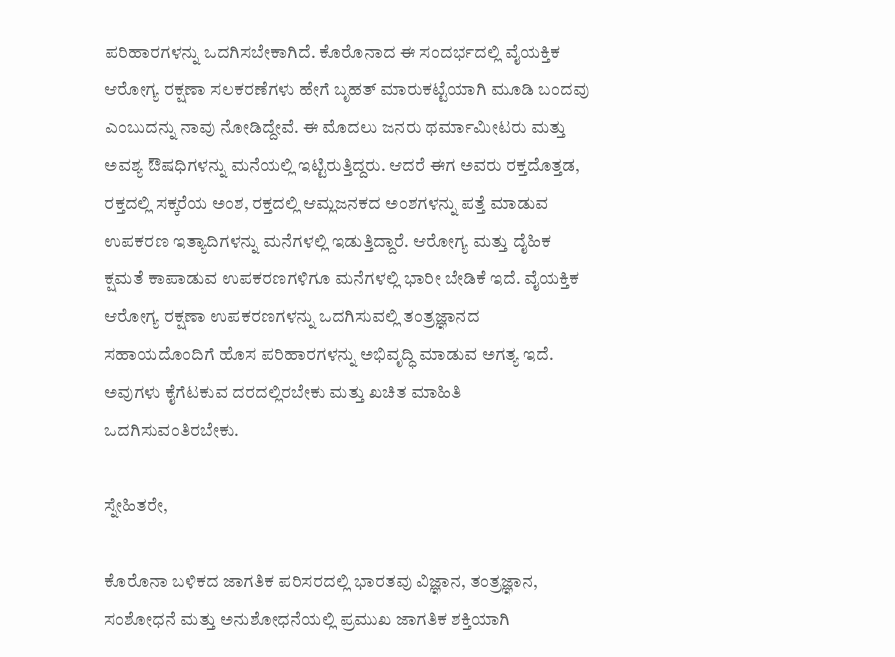ಪರಿಹಾರಗಳನ್ನು ಒದಗಿಸಬೇಕಾಗಿದೆ. ಕೊರೊನಾದ ಈ ಸಂದರ್ಭದಲ್ಲಿ ವೈಯಕ್ತಿಕ ಆರೋಗ್ಯ ರಕ್ಷಣಾ ಸಲಕರಣೆಗಳು ಹೇಗೆ ಬೃಹತ್ ಮಾರುಕಟ್ಟೆಯಾಗಿ ಮೂಡಿ ಬಂದವು ಎಂಬುದನ್ನು ನಾವು ನೋಡಿದ್ದೇವೆ. ಈ ಮೊದಲು ಜನರು ಥರ್ಮಾಮೀಟರು ಮತ್ತು ಅವಶ್ಯ ಔಷಧಿಗಳನ್ನು ಮನೆಯಲ್ಲಿ ಇಟ್ಟಿರುತ್ತಿದ್ದರು. ಆದರೆ ಈಗ ಅವರು ರಕ್ತದೊತ್ತಡ, ರಕ್ತದಲ್ಲಿ ಸಕ್ಕರೆಯ ಅಂಶ, ರಕ್ತದಲ್ಲಿ ಆಮ್ಲಜನಕದ ಅಂಶಗಳನ್ನು ಪತ್ತೆ ಮಾಡುವ ಉಪಕರಣ ಇತ್ಯಾದಿಗಳನ್ನು ಮನೆಗಳಲ್ಲಿ ಇಡುತ್ತಿದ್ದಾರೆ. ಆರೋಗ್ಯ ಮತ್ತು ದೈಹಿಕ ಕ್ಷಮತೆ ಕಾಪಾಡುವ ಉಪಕರಣಗಳಿಗೂ ಮನೆಗಳಲ್ಲಿ ಭಾರೀ ಬೇಡಿಕೆ ಇದೆ. ವೈಯಕ್ತಿಕ ಆರೋಗ್ಯ ರಕ್ಷಣಾ ಉಪಕರಣಗಳನ್ನು ಒದಗಿಸುವಲ್ಲಿ ತಂತ್ರಜ್ಞಾನದ ಸಹಾಯದೊಂದಿಗೆ ಹೊಸ ಪರಿಹಾರಗಳನ್ನು ಅಭಿವೃದ್ಧಿ ಮಾಡುವ ಅಗತ್ಯ ಇದೆ. ಅವುಗಳು ಕೈಗೆಟಕುವ ದರದಲ್ಲಿರಬೇಕು ಮತ್ತು ಖಚಿತ ಮಾಹಿತಿ ಒದಗಿಸುವಂತಿರಬೇಕು.

ಸ್ನೇಹಿತರೇ,

ಕೊರೊನಾ ಬಳಿಕದ ಜಾಗತಿಕ ಪರಿಸರದಲ್ಲಿ ಭಾರತವು ವಿಜ್ಞಾನ, ತಂತ್ರಜ್ಞಾನ, ಸಂಶೋಧನೆ ಮತ್ತು ಅನುಶೋಧನೆಯಲ್ಲಿ ಪ್ರಮುಖ ಜಾಗತಿಕ ಶಕ್ತಿಯಾಗಿ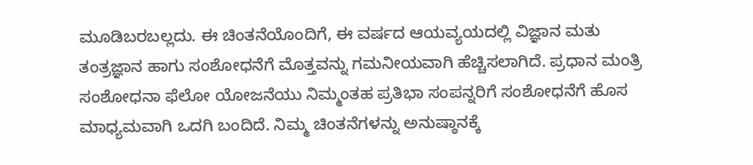ಮೂಡಿಬರಬಲ್ಲದು. ಈ ಚಿಂತನೆಯೊಂದಿಗೆ, ಈ ವರ್ಷದ ಆಯವ್ಯಯದಲ್ಲಿ ವಿಜ್ಞಾನ ಮತು ತಂತ್ರಜ್ಞಾನ ಹಾಗು ಸಂಶೋಧನೆಗೆ ಮೊತ್ತವನ್ನು ಗಮನೀಯವಾಗಿ ಹೆಚ್ಚಿಸಲಾಗಿದೆ. ಪ್ರಧಾನ ಮಂತ್ರಿ ಸಂಶೋಧನಾ ಫೆಲೋ ಯೋಜನೆಯು ನಿಮ್ಮಂತಹ ಪ್ರತಿಭಾ ಸಂಪನ್ನರಿಗೆ ಸಂಶೋಧನೆಗೆ ಹೊಸ ಮಾಧ್ಯಮವಾಗಿ ಒದಗಿ ಬಂದಿದೆ. ನಿಮ್ಮ ಚಿಂತನೆಗಳನ್ನು ಅನುಷ್ಠಾನಕ್ಕೆ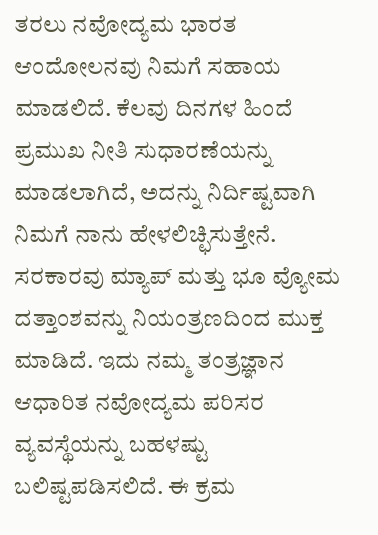ತರಲು ನವೋದ್ಯಮ ಭಾರತ ಆಂದೋಲನವು ನಿಮಗೆ ಸಹಾಯ ಮಾಡಲಿದೆ. ಕೆಲವು ದಿನಗಳ ಹಿಂದೆ ಪ್ರಮುಖ ನೀತಿ ಸುಧಾರಣೆಯನ್ನು ಮಾಡಲಾಗಿದೆ, ಅದನ್ನು ನಿರ್ದಿಷ್ಟವಾಗಿ ನಿಮಗೆ ನಾನು ಹೇಳಲಿಚ್ಛಿಸುತ್ತೇನೆ. ಸರಕಾರವು ಮ್ಯಾಪ್ ಮತ್ತು ಭೂ ವ್ಯೋಮ ದತ್ತಾಂಶವನ್ನು ನಿಯಂತ್ರಣದಿಂದ ಮುಕ್ತ ಮಾಡಿದೆ. ಇದು ನಮ್ಮ ತಂತ್ರಜ್ಞಾನ ಆಧಾರಿತ ನವೋದ್ಯಮ ಪರಿಸರ ವ್ಯವಸ್ಥೆಯನ್ನು ಬಹಳಷ್ಟು ಬಲಿಷ್ಟಪಡಿಸಲಿದೆ. ಈ ಕ್ರಮ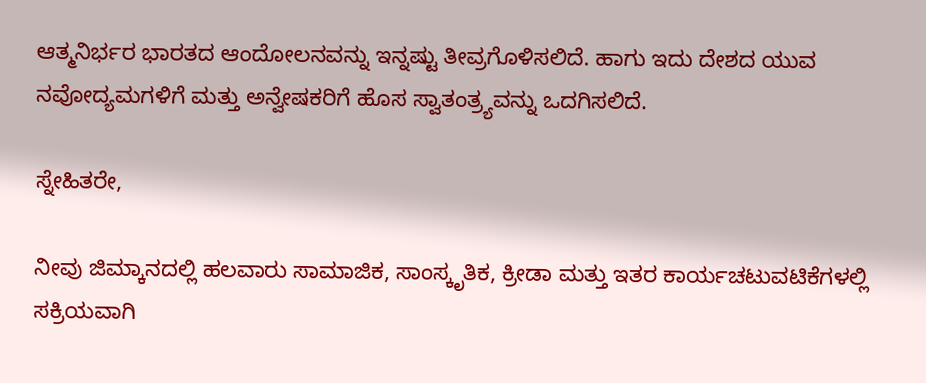ಆತ್ಮನಿರ್ಭರ ಭಾರತದ ಆಂದೋಲನವನ್ನು ಇನ್ನಷ್ಟು ತೀವ್ರಗೊಳಿಸಲಿದೆ. ಹಾಗು ಇದು ದೇಶದ ಯುವ ನವೋದ್ಯಮಗಳಿಗೆ ಮತ್ತು ಅನ್ವೇಷಕರಿಗೆ ಹೊಸ ಸ್ವಾತಂತ್ರ್ಯವನ್ನು ಒದಗಿಸಲಿದೆ.

ಸ್ನೇಹಿತರೇ,

ನೀವು ಜಿಮ್ಕಾನದಲ್ಲಿ ಹಲವಾರು ಸಾಮಾಜಿಕ, ಸಾಂಸ್ಕೃತಿಕ, ಕ್ರೀಡಾ ಮತ್ತು ಇತರ ಕಾರ್ಯಚಟುವಟಿಕೆಗಳಲ್ಲಿ ಸಕ್ರಿಯವಾಗಿ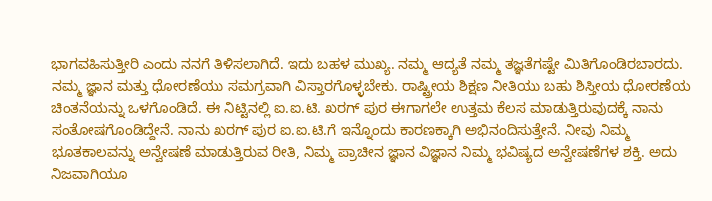ಭಾಗವಹಿಸುತ್ತೀರಿ ಎಂದು ನನಗೆ ತಿಳಿಸಲಾಗಿದೆ. ಇದು ಬಹಳ ಮುಖ್ಯ. ನಮ್ಮ ಆದ್ಯತೆ ನಮ್ಮ ತಜ್ಞತೆಗಷ್ಟೇ ಮಿತಿಗೊಂಡಿರಬಾರದು. ನಮ್ಮ ಜ್ಞಾನ ಮತ್ತು ಧೋರಣೆಯು ಸಮಗ್ರವಾಗಿ ವಿಸ್ತಾರಗೊಳ್ಳಬೇಕು. ರಾಷ್ಟ್ರೀಯ ಶಿಕ್ಷಣ ನೀತಿಯು ಬಹು ಶಿಸ್ತೀಯ ಧೋರಣೆಯ ಚಿಂತನೆಯನ್ನು ಒಳಗೊಂಡಿದೆ. ಈ ನಿಟ್ಟಿನಲ್ಲಿ ಐ.ಐ.ಟಿ. ಖರಗ್ ಪುರ ಈಗಾಗಲೇ ಉತ್ತಮ ಕೆಲಸ ಮಾಡುತ್ತಿರುವುದಕ್ಕೆ ನಾನು ಸಂತೋಷಗೊಂಡಿದ್ದೇನೆ. ನಾನು ಖರಗ್ ಪುರ ಐ.ಐ.ಟಿ.ಗೆ ಇನ್ನೊಂದು ಕಾರಣಕ್ಕಾಗಿ ಅಭಿನಂದಿಸುತ್ತೇನೆ. ನೀವು ನಿಮ್ಮ ಭೂತಕಾಲವನ್ನು ಅನ್ವೇಷಣೆ ಮಾಡುತ್ತಿರುವ ರೀತಿ, ನಿಮ್ಮ ಪ್ರಾಚೀನ ಜ್ಞಾನ ವಿಜ್ಞಾನ ನಿಮ್ಮ ಭವಿಷ್ಯದ ಅನ್ವೇಷಣೆಗಳ ಶಕ್ತಿ. ಅದು ನಿಜವಾಗಿಯೂ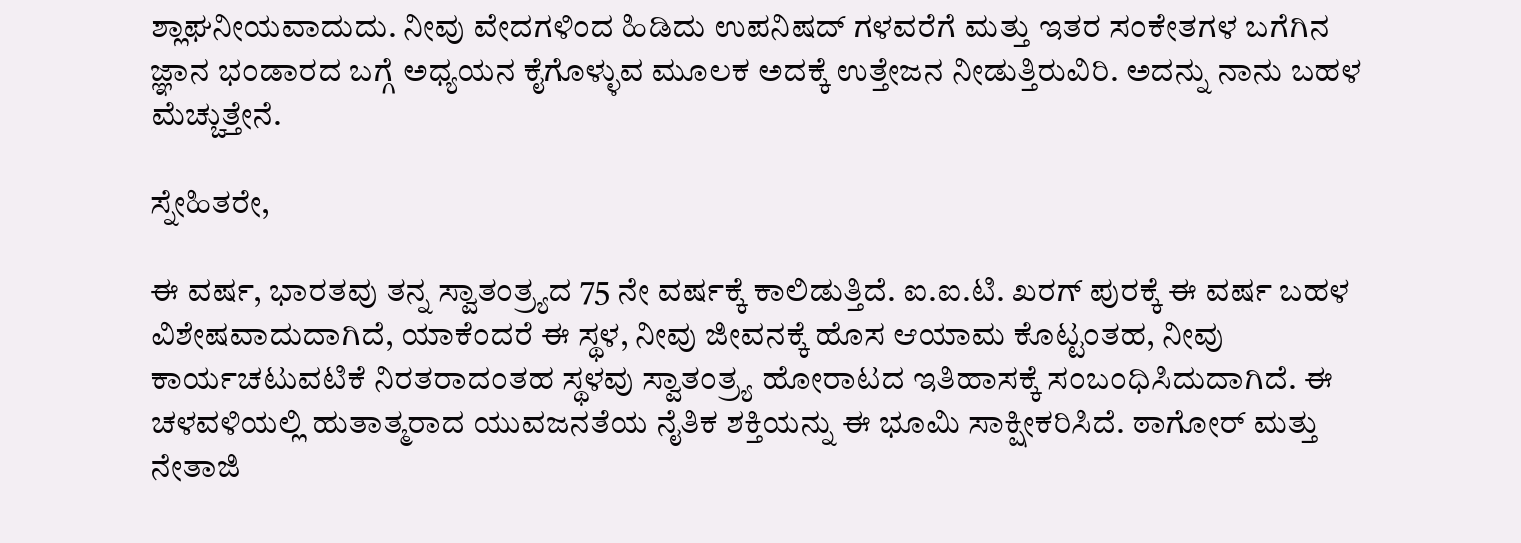ಶ್ಲಾಘನೀಯವಾದುದು. ನೀವು ವೇದಗಳಿಂದ ಹಿಡಿದು ಉಪನಿಷದ್ ಗಳವರೆಗೆ ಮತ್ತು ಇತರ ಸಂಕೇತಗಳ ಬಗೆಗಿನ ಜ್ಞಾನ ಭಂಡಾರದ ಬಗ್ಗೆ ಅಧ್ಯಯನ ಕೈಗೊಳ್ಳುವ ಮೂಲಕ ಅದಕ್ಕೆ ಉತ್ತೇಜನ ನೀಡುತ್ತಿರುವಿರಿ. ಅದನ್ನು ನಾನು ಬಹಳ ಮೆಚ್ಚುತ್ತೇನೆ.

ಸ್ನೇಹಿತರೇ,

ಈ ವರ್ಷ, ಭಾರತವು ತನ್ನ ಸ್ವಾತಂತ್ರ್ಯದ 75 ನೇ ವರ್ಷಕ್ಕೆ ಕಾಲಿಡುತ್ತಿದೆ. ಐ.ಐ.ಟಿ. ಖರಗ್ ಪುರಕ್ಕೆ ಈ ವರ್ಷ ಬಹಳ ವಿಶೇಷವಾದುದಾಗಿದೆ, ಯಾಕೆಂದರೆ ಈ ಸ್ಥಳ, ನೀವು ಜೀವನಕ್ಕೆ ಹೊಸ ಆಯಾಮ ಕೊಟ್ಟಂತಹ, ನೀವು ಕಾರ್ಯಚಟುವಟಿಕೆ ನಿರತರಾದಂತಹ ಸ್ಥಳವು ಸ್ವಾತಂತ್ರ್ಯ ಹೋರಾಟದ ಇತಿಹಾಸಕ್ಕೆ ಸಂಬಂಧಿಸಿದುದಾಗಿದೆ. ಈ ಚಳವಳಿಯಲ್ಲಿ ಹುತಾತ್ಮರಾದ ಯುವಜನತೆಯ ನೈತಿಕ ಶಕ್ತಿಯನ್ನು ಈ ಭೂಮಿ ಸಾಕ್ಷೀಕರಿಸಿದೆ. ಠಾಗೋರ್ ಮತ್ತು ನೇತಾಜಿ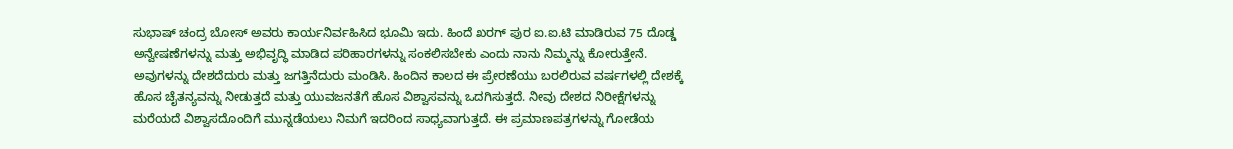ಸುಭಾಷ್ ಚಂದ್ರ ಬೋಸ್ ಅವರು ಕಾರ್ಯನಿರ್ವಹಿಸಿದ ಭೂಮಿ ಇದು. ಹಿಂದೆ ಖರಗ್ ಪುರ ಐ.ಐ.ಟಿ ಮಾಡಿರುವ 75 ದೊಡ್ಡ ಅನ್ವೇಷಣೆಗಳನ್ನು ಮತ್ತು ಅಭಿವೃದ್ಧಿ ಮಾಡಿದ ಪರಿಹಾರಗಳನ್ನು ಸಂಕಲಿಸಬೇಕು ಎಂದು ನಾನು ನಿಮ್ಮನ್ನು ಕೋರುತ್ತೇನೆ. ಅವುಗಳನ್ನು ದೇಶದೆದುರು ಮತ್ತು ಜಗತ್ತಿನೆದುರು ಮಂಡಿಸಿ. ಹಿಂದಿನ ಕಾಲದ ಈ ಪ್ರೇರಣೆಯು ಬರಲಿರುವ ವರ್ಷಗಳಲ್ಲಿ ದೇಶಕ್ಕೆ ಹೊಸ ಚೈತನ್ಯವನ್ನು ನೀಡುತ್ತದೆ ಮತ್ತು ಯುವಜನತೆಗೆ ಹೊಸ ವಿಶ್ವಾಸವನ್ನು ಒದಗಿಸುತ್ತದೆ. ನೀವು ದೇಶದ ನಿರೀಕ್ಷೆಗಳನ್ನು ಮರೆಯದೆ ವಿಶ್ವಾಸದೊಂದಿಗೆ ಮುನ್ನಡೆಯಲು ನಿಮಗೆ ಇದರಿಂದ ಸಾಧ್ಯವಾಗುತ್ತದೆ. ಈ ಪ್ರಮಾಣಪತ್ರಗಳನ್ನು ಗೋಡೆಯ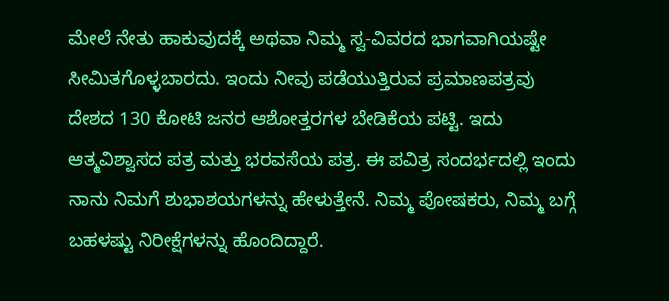ಮೇಲೆ ನೇತು ಹಾಕುವುದಕ್ಕೆ ಅಥವಾ ನಿಮ್ಮ ಸ್ವ-ವಿವರದ ಭಾಗವಾಗಿಯಷ್ಟೇ ಸೀಮಿತಗೊಳ್ಳಬಾರದು. ಇಂದು ನೀವು ಪಡೆಯುತ್ತಿರುವ ಪ್ರಮಾಣಪತ್ರವು ದೇಶದ 130 ಕೋಟಿ ಜನರ ಆಶೋತ್ತರಗಳ ಬೇಡಿಕೆಯ ಪಟ್ಟಿ. ಇದು ಆತ್ಮವಿಶ್ವಾಸದ ಪತ್ರ ಮತ್ತು ಭರವಸೆಯ ಪತ್ರ. ಈ ಪವಿತ್ರ ಸಂದರ್ಭದಲ್ಲಿ ಇಂದು ನಾನು ನಿಮಗೆ ಶುಭಾಶಯಗಳನ್ನು ಹೇಳುತ್ತೇನೆ. ನಿಮ್ಮ ಪೋಷಕರು, ನಿಮ್ಮ ಬಗ್ಗೆ ಬಹಳಷ್ಟು ನಿರೀಕ್ಷೆಗಳನ್ನು ಹೊಂದಿದ್ದಾರೆ.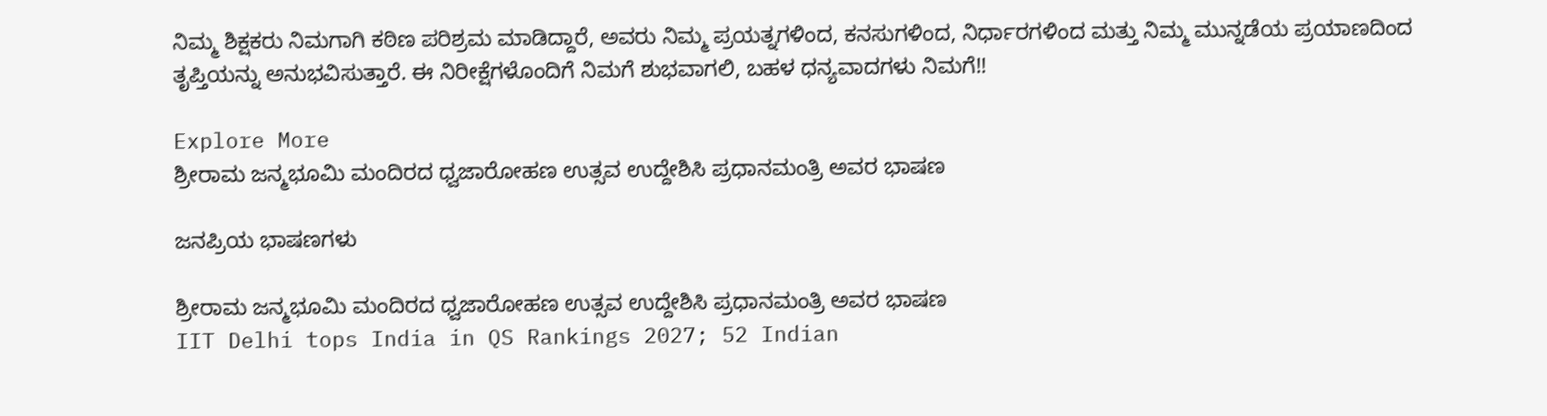ನಿಮ್ಮ ಶಿಕ್ಷಕರು ನಿಮಗಾಗಿ ಕಠಿಣ ಪರಿಶ್ರಮ ಮಾಡಿದ್ದಾರೆ, ಅವರು ನಿಮ್ಮ ಪ್ರಯತ್ನಗಳಿಂದ, ಕನಸುಗಳಿಂದ, ನಿರ್ಧಾರಗಳಿಂದ ಮತ್ತು ನಿಮ್ಮ ಮುನ್ನಡೆಯ ಪ್ರಯಾಣದಿಂದ ತೃಪ್ತಿಯನ್ನು ಅನುಭವಿಸುತ್ತಾರೆ. ಈ ನಿರೀಕ್ಷೆಗಳೊಂದಿಗೆ ನಿಮಗೆ ಶುಭವಾಗಲಿ, ಬಹಳ ಧನ್ಯವಾದಗಳು ನಿಮಗೆ!!

Explore More
ಶ್ರೀರಾಮ ಜನ್ಮಭೂಮಿ ಮಂದಿರದ ಧ್ವಜಾರೋಹಣ ಉತ್ಸವ ಉದ್ದೇಶಿಸಿ ಪ್ರಧಾನಮಂತ್ರಿ ಅವರ ಭಾಷಣ

ಜನಪ್ರಿಯ ಭಾಷಣಗಳು

ಶ್ರೀರಾಮ ಜನ್ಮಭೂಮಿ ಮಂದಿರದ ಧ್ವಜಾರೋಹಣ ಉತ್ಸವ ಉದ್ದೇಶಿಸಿ ಪ್ರಧಾನಮಂತ್ರಿ ಅವರ ಭಾಷಣ
IIT Delhi tops India in QS Rankings 2027; 52 Indian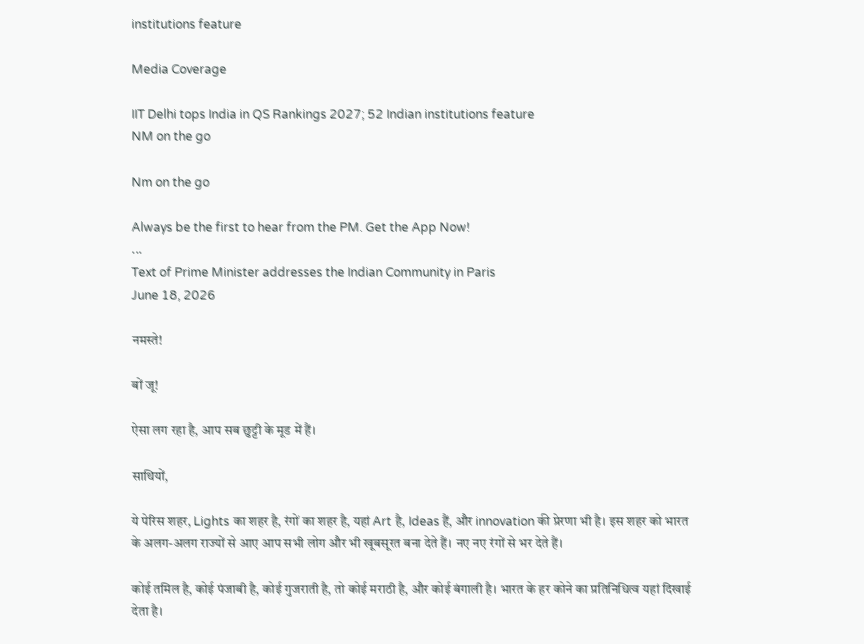institutions feature

Media Coverage

IIT Delhi tops India in QS Rankings 2027; 52 Indian institutions feature
NM on the go

Nm on the go

Always be the first to hear from the PM. Get the App Now!
...
Text of Prime Minister addresses the Indian Community in Paris
June 18, 2026

नमस्ते!

बों जू!

ऐसा लग रहा है, आप सब छुट्टी के मूड में हैं।

साथियों,

ये पेरिस शहर, Lights का शहर है, रंगों का शहर है, यहां Art है, Ideas हैं, और innovation की प्रेरणा भी है। इस शहर को भारत के अलग-अलग राज्यों से आए आप सभी लोग और भी खूबसूरत बना देते हैं। नए नए रंगों से भर देते हैं।

कोई तमिल है, कोई पंजाबी है, कोई गुजराती है, तो कोई मराठी है, और कोई बंगाली है। भारत के हर कोने का प्रतिनिधित्व यहां दिखाई देता है।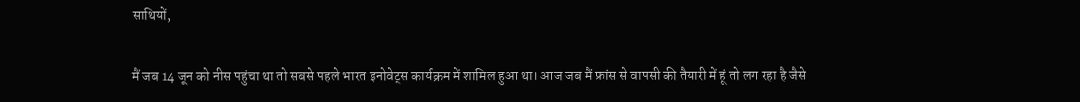साथियों,

मैं जब 14 जून को नीस पहुंचा था तो सबसे पहले भारत इनोवेट्स कार्यक्रम में शामिल हुआ था। आज जब मैं फ्रांस से वापसी की तैयारी में हूं तो लग रहा है जैसे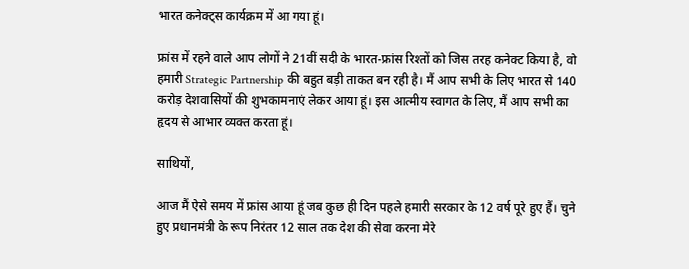भारत कनेक्ट्स कार्यक्रम में आ गया हूं।

फ्रांस में रहने वाले आप लोगों ने 21वीं सदी के भारत-फ्रांस रिश्तों को जिस तरह कनेक्ट किया है, वो हमारी Strategic Partnership की बहुत बड़ी ताकत बन रही है। मैं आप सभी के लिए भारत से 140 करोड़ देशवासियों की शुभकामनाएं लेकर आया हूं। इस आत्मीय स्वागत के लिए, मैं आप सभी का हृदय से आभार व्यक्त करता हूं।

साथियों,

आज मैं ऐसे समय में फ्रांस आया हूं जब कुछ ही दिन पहले हमारी सरकार के 12 वर्ष पूरे हुए हैं। चुने हुए प्रधानमंत्री के रूप निरंतर 12 साल तक देश की सेवा करना मेरे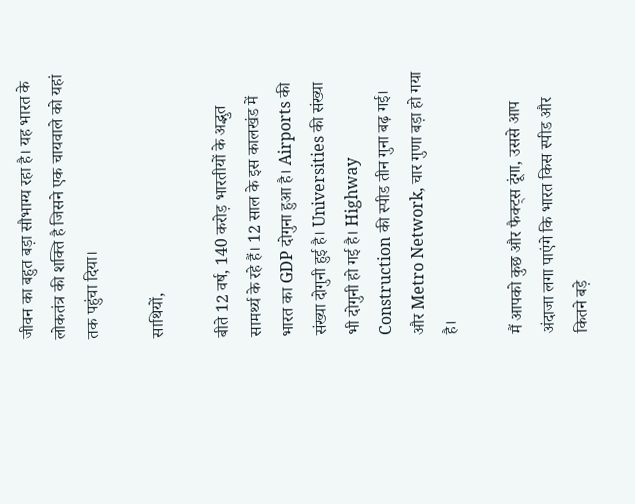जीवन का बहुत बड़ा सौभाग्य रहा है। यह भारत के लोकतंत्र की शक्ति है जिसने एक चायवाले को यहां तक पहुंचा दिया।

साथियों,

बीते 12 वर्ष, 140 करोड़ भारतीयों के अद्भुत सामर्थ्य के रहे हैं। 12 साल के इस कालखंड में भारत का GDP दोगुना हुआ है। Airports की संख्या दोगुनी हुई है। Universities की संख्या भी दोगुनी हो गई है। Highway Construction की स्पीड तीन गुना बढ़ गई। और Metro Network, चार गुणा बड़ा हो गया है।

मैं आपको कुछ और फैक्ट्स दूंगा, उससे आप अंदाजा लगा पाएंगे कि भारत किस स्पीड और कितने बड़े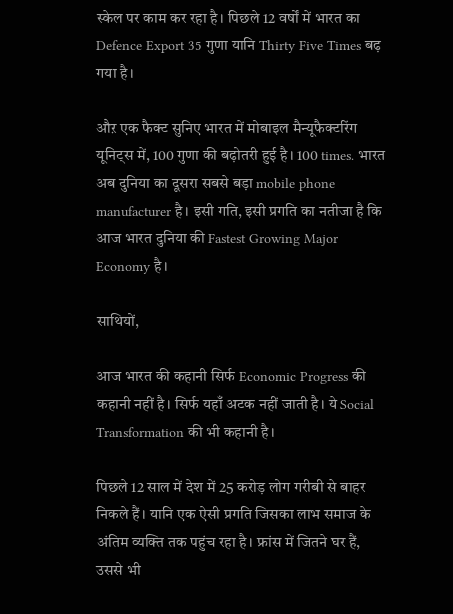स्केल पर काम कर रहा है। पिछले 12 वर्षों में भारत का Defence Export 35 गुणा यानि Thirty Five Times बढ़ गया है।

औऱ एक फैक्ट सुनिए भारत में मोबाइल मैन्यूफैक्टरिंग यूनिट्स में, 100 गुणा की बढ़ोतरी हुई है। 100 times. भारत अब दुनिया का दूसरा सबसे बड़ा mobile phone manufacturer है। इसी गति, इसी प्रगति का नतीजा है कि आज भारत दुनिया की Fastest Growing Major Economy है।

साथियों,

आज भारत की कहानी सिर्फ Economic Progress की कहानी नहीं है। सिर्फ यहाँ अटक नहीं जाती है। ये Social Transformation की भी कहानी है।

पिछले 12 साल में देश में 25 करोड़ लोग गरीबी से बाहर निकले हैं। यानि एक ऐसी प्रगति जिसका लाभ समाज के अंतिम व्यक्ति तक पहुंच रहा है। फ्रांस में जितने घर हैं, उससे भी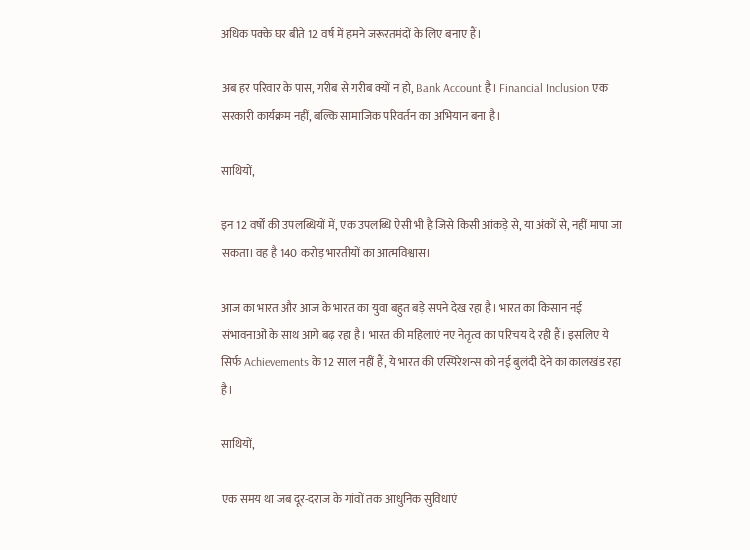अधिक पक्के घर बीते 12 वर्ष में हमने जरूरतमंदों के लिए बनाए हैं।

अब हर परिवार के पास, गरीब से गरीब क्यों न हो, Bank Account है। Financial Inclusion एक सरकारी कार्यक्रम नहीं, बल्कि सामाजिक परिवर्तन का अभियान बना है।

साथियों,

इन 12 वर्षों की उपलब्धियों में, एक उपलब्धि ऐसी भी है जिसे किसी आंकड़े से, या अंकों से, नहीं मापा जा सकता। वह है 140 करोड़ भारतीयों का आत्मविश्वास।

आज का भारत और आज के भारत का युवा बहुत बड़े सपने देख रहा है। भारत का किसान नई संभावनाओं के साथ आगे बढ़ रहा है। भारत की महिलाएं नए नेतृत्व का परिचय दे रही हैं। इसलिए ये सिर्फ Achievements के 12 साल नहीं हैं, ये भारत की एस्पिरेशन्स को नई बुलंदी देने का कालखंड रहा है।

साथियों,

एक समय था जब दूर-दराज के गांवों तक आधुनिक सुविधाएं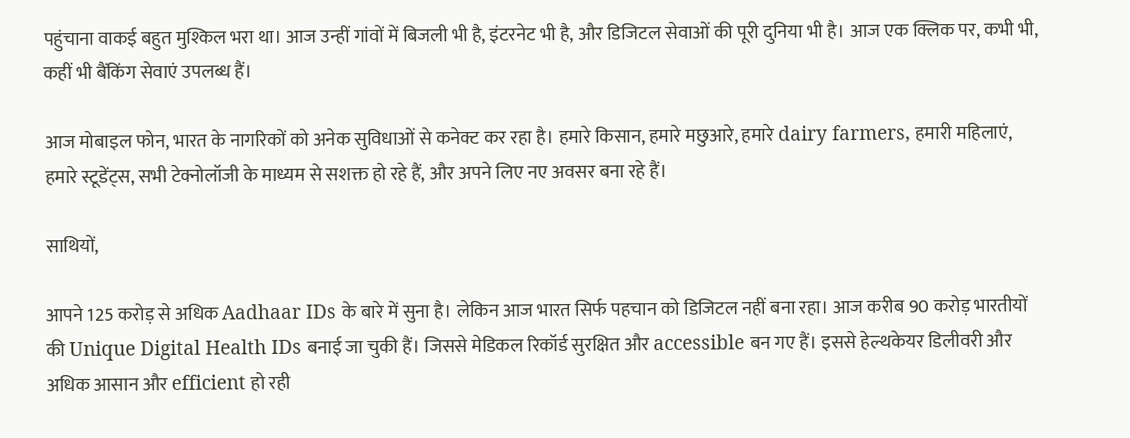पहुंचाना वाकई बहुत मुश्किल भरा था। आज उन्हीं गांवों में बिजली भी है, इंटरनेट भी है, और डिजिटल सेवाओं की पूरी दुनिया भी है। आज एक क्लिक पर, कभी भी, कहीं भी बैंकिंग सेवाएं उपलब्ध हैं।

आज मोबाइल फोन, भारत के नागरिकों को अनेक सुविधाओं से कनेक्ट कर रहा है। हमारे किसान, हमारे मछुआरे, हमारे dairy farmers, हमारी महिलाएं, हमारे स्टूडेंट्स, सभी टेक्नोलॉजी के माध्यम से सशक्त हो रहे हैं, और अपने लिए नए अवसर बना रहे हैं।

साथियों,

आपने 125 करोड़ से अधिक Aadhaar IDs के बारे में सुना है। लेकिन आज भारत सिर्फ पहचान को डिजिटल नहीं बना रहा। आज करीब 90 करोड़ भारतीयों की Unique Digital Health IDs बनाई जा चुकी हैं। जिससे मेडिकल रिकॉर्ड सुरक्षित और accessible बन गए हैं। इससे हेल्थकेयर डिलीवरी और अधिक आसान और efficient हो रही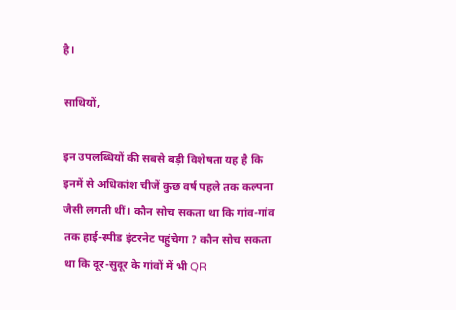है।

साथियों,

इन उपलब्धियों की सबसे बड़ी विशेषता यह है कि इनमें से अधिकांश चीजें कुछ वर्ष पहले तक कल्पना जैसी लगती थीं। कौन सोच सकता था कि गांव-गांव तक हाई-स्पीड इंटरनेट पहुंचेगा ? कौन सोच सकता था कि दूर-सुदूर के गांवों में भी QR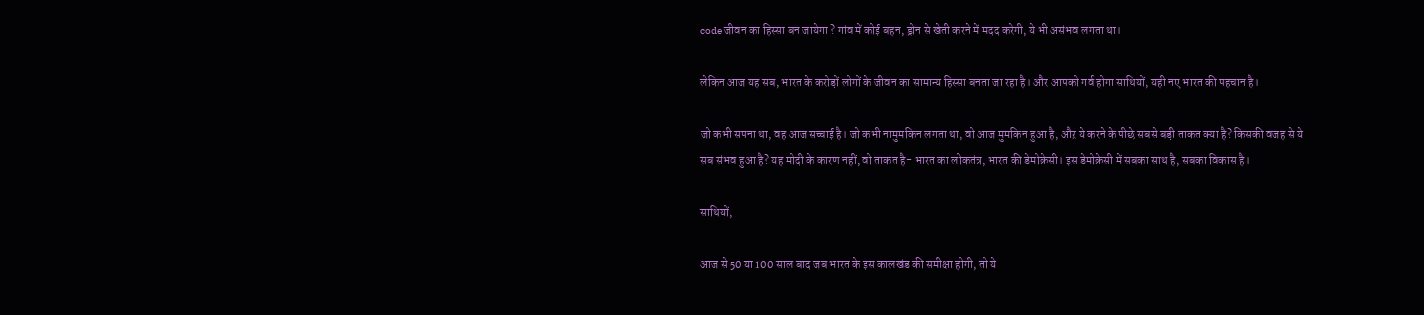code जीवन का हिस्सा बन जायेगा ? गांव में कोई बहन, ड्रोन से खेती करने में मदद करेगी, ये भी असंभव लगता था।

लेकिन आज यह सब, भारत के करोड़ों लोगों के जीवन का सामान्य हिस्सा बनता जा रहा है। और आपको गर्व होगा साथियों, यही नए भारत की पहचान है।

जो कभी सपना था, वह आज सच्चाई है। जो कभी नामुमकिन लगता था, वो आज मुमकिन हुआ है, औऱ ये करने के पीछे सबसे बड़ी ताकत क्या है? किसकी वजह से ये सब संभव हुआ है? यह मोदी के कारण नहीं, वो ताकत है- भारत का लोकतंत्र, भारत की डेमोक्रेसी। इस डेमोक्रेसी में सबका साथ है, सबका विकास है।

साथियों,

आज से 50 या 100 साल बाद जब भारत के इस कालखंड की समीक्षा होगी, तो ये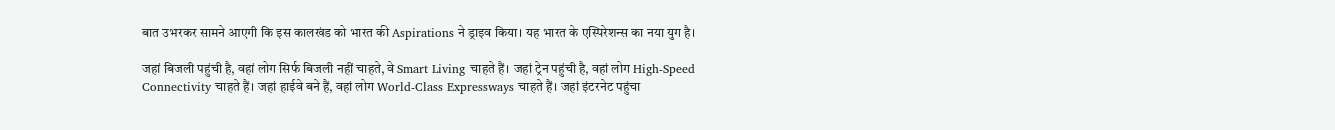बात उभरकर सामने आएगी कि इस कालखंड को भारत की Aspirations ने ड्राइव किया। यह भारत के एस्पिरेशन्स का नया युग है।

जहां बिजली पहुंची है, वहां लोग सिर्फ बिजली नहीं चाहते, वे Smart Living चाहते हैं। जहां ट्रेन पहुंची है, वहां लोग High-Speed Connectivity चाहते हैं। जहां हाईवे बने हैं, वहां लोग World-Class Expressways चाहते हैं। जहां इंटरनेट पहुंचा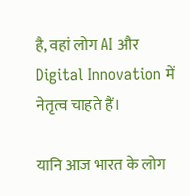है, वहां लोग AI और Digital Innovation में नेतृत्व चाहते हैं।

यानि आज भारत के लोग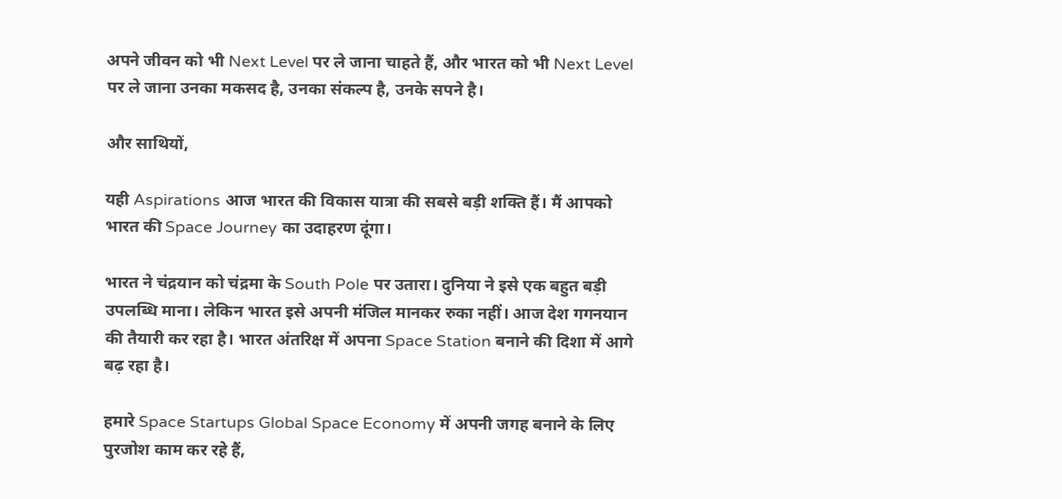अपने जीवन को भी Next Level पर ले जाना चाहते हैं, और भारत को भी Next Level पर ले जाना उनका मकसद है, उनका संकल्प है, उनके सपने है।

और साथियों,

यही Aspirations आज भारत की विकास यात्रा की सबसे बड़ी शक्ति हैं। मैं आपको भारत की Space Journey का उदाहरण दूंगा।

भारत ने चंद्रयान को चंद्रमा के South Pole पर उतारा। दुनिया ने इसे एक बहुत बड़ी उपलब्धि माना। लेकिन भारत इसे अपनी मंजिल मानकर रुका नहीं। आज देश गगनयान की तैयारी कर रहा है। भारत अंतरिक्ष में अपना Space Station बनाने की दिशा में आगे बढ़ रहा है।

हमारे Space Startups Global Space Economy में अपनी जगह बनाने के लिए पुरजोश काम कर रहे हैं,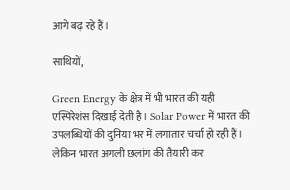आगे बढ़ रहे हैं।

साथियों,

Green Energy के क्षेत्र में भी भारत की यही एस्पिरेशंस दिखाई देती है। Solar Power में भारत की उपलब्धियों की दुनिया भर में लगातार चर्चा हो रही हैं। लेकिन भारत अगली छलांग की तैयारी कर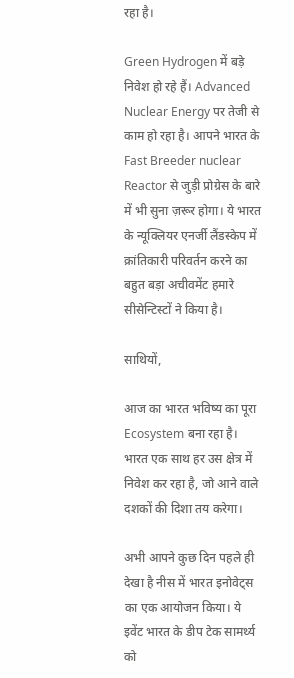रहा है।

Green Hydrogen में बड़े निवेश हो रहे हैं। Advanced Nuclear Energy पर तेजी से काम हो रहा है। आपने भारत के Fast Breeder nuclear Reactor से जुड़ी प्रोग्रेस के बारे में भी सुना ज़रूर होगा। ये भारत के न्यूक्लियर एनर्जी लैंडस्केप में क्रांतिकारी परिवर्तन करने का बहुत बड़ा अचीवमेंट हमारे सीसेन्टिस्टों ने किया है।

साथियों,

आज का भारत भविष्य का पूरा Ecosystem बना रहा है। भारत एक साथ हर उस क्षेत्र में निवेश कर रहा है, जो आने वाले दशकों की दिशा तय करेगा।

अभी आपने कुछ दिन पहले ही देखा है नीस में भारत इनोवेट्स का एक आयोजन किया। ये इवेंट भारत के डीप टेक सामर्थ्य को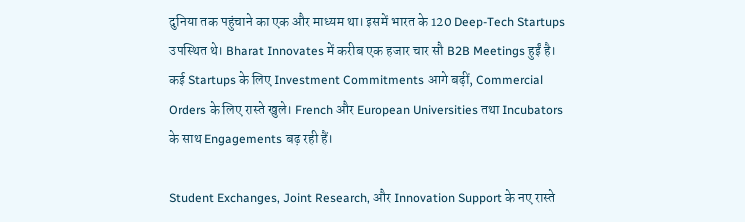दुनिया तक पहुंचाने का एक और माध्यम था। इसमें भारत के 120 Deep-Tech Startups उपस्थित थे। Bharat Innovates में करीब एक हजार चार सौ B2B Meetings हुईं है। कई Startups के लिए Investment Commitments आगे बढ़ीं, Commercial Orders के लिए रास्ते खुले। French और European Universities तथा Incubators के साथ Engagements बढ़ रही हैं।

Student Exchanges, Joint Research, और Innovation Support के नए रास्ते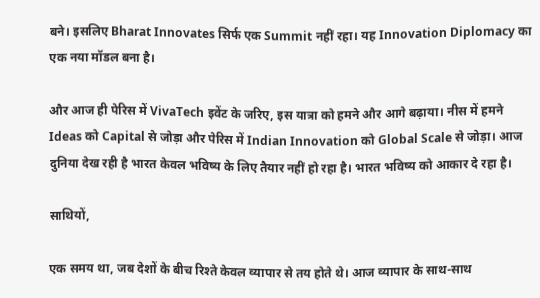बने। इसलिए Bharat Innovates सिर्फ एक Summit नहीं रहा। यह Innovation Diplomacy का एक नया मॉडल बना है।

और आज ही पेरिस में VivaTech इवेंट के जरिए, इस यात्रा को हमने और आगे बढ़ाया। नीस में हमने Ideas को Capital से जोड़ा और पेरिस में Indian Innovation को Global Scale से जोड़ा। आज दुनिया देख रही है भारत केवल भविष्य के लिए तैयार नहीं हो रहा है। भारत भविष्य को आकार दे रहा है।

साथियों,

एक समय था, जब देशों के बीच रिश्ते केवल व्यापार से तय होते थे। आज व्यापार के साथ-साथ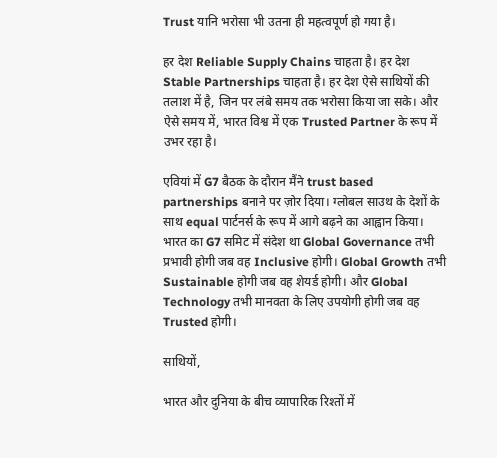Trust यानि भरोसा भी उतना ही महत्वपूर्ण हो गया है।

हर देश Reliable Supply Chains चाहता है। हर देश Stable Partnerships चाहता है। हर देश ऐसे साथियों की तलाश में है, जिन पर लंबे समय तक भरोसा किया जा सके। और ऐसे समय में, भारत विश्व में एक Trusted Partner के रूप में उभर रहा है।

एवियां में G7 बैठक के दौरान मैंने trust based partnerships बनाने पर ज़ोर दिया। ग्लोबल साउथ के देशों के साथ equal पार्टनर्स के रूप में आगे बढ़ने का आह्वान किया। भारत का G7 समिट में संदेश था Global Governance तभी प्रभावी होगी जब वह Inclusive होगी। Global Growth तभी Sustainable होगी जब वह शेयर्ड होगी। और Global Technology तभी मानवता के लिए उपयोगी होगी जब वह Trusted होगी।

साथियों,

भारत और दुनिया के बीच व्यापारिक रिश्तों में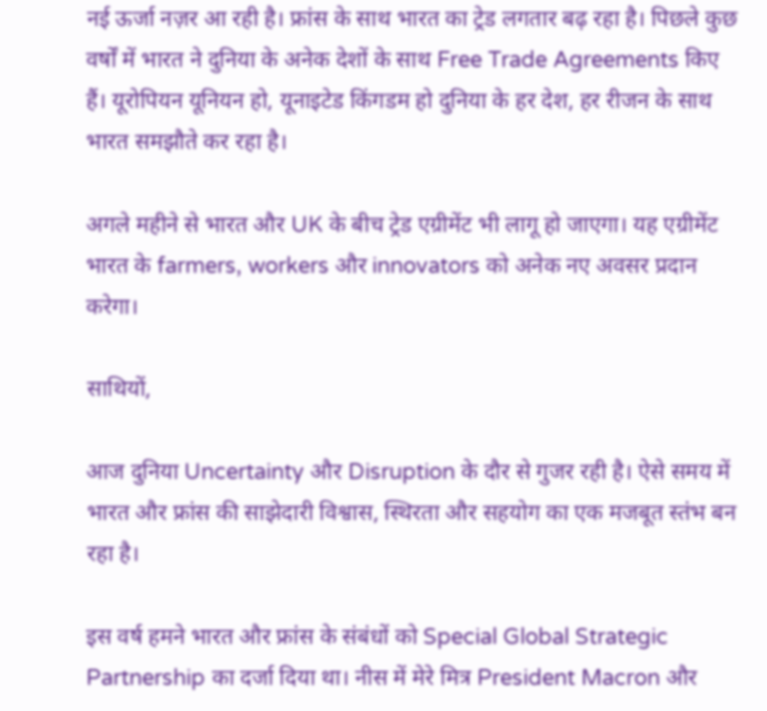नई ऊर्जा नज़र आ रही है। फ्रांस के साथ भारत का ट्रेड लगतार बढ़ रहा है। पिछले कुछ वर्षों में भारत ने दुनिया के अनेक देशों के साथ Free Trade Agreements किए हैं। यूरोपियन यूनियन हो, यूनाइटेड किंगडम हो दुनिया के हर देश, हर रीजन के साथ भारत समझौते कर रहा है।

अगले महीने से भारत और UK के बीच ट्रेड एग्रीमेंट भी लागू हो जाएगा। यह एग्रीमेंट भारत के farmers, workers और innovators को अनेक नए अवसर प्रदान करेगा।

साथियों,

आज दुनिया Uncertainty और Disruption के दौर से गुजर रही है। ऐसे समय में भारत और फ्रांस की साझेदारी विश्वास, स्थिरता और सहयोग का एक मजबूत स्तंभ बन रहा है।

इस वर्ष हमने भारत और फ्रांस के संबंधों को Special Global Strategic Partnership का दर्जा दिया था। नीस में मेरे मित्र President Macron और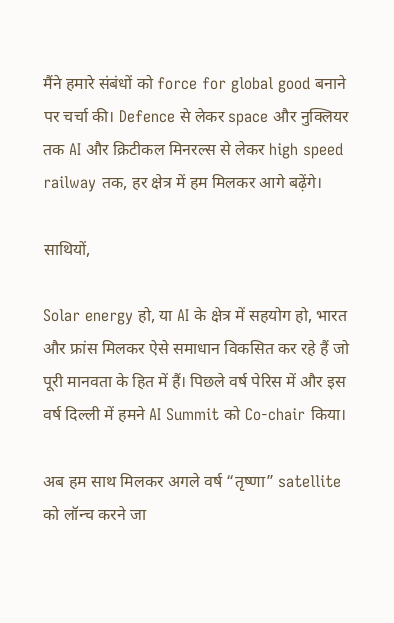मैंने हमारे संबंधों को force for global good बनाने पर चर्चा की। Defence से लेकर space और नुक्लियर तक AI और क्रिटीकल मिनरल्स से लेकर high speed railway तक, हर क्षेत्र में हम मिलकर आगे बढ़ेंगे।

साथियों,

Solar energy हो, या AI के क्षेत्र में सहयोग हो, भारत और फ्रांस मिलकर ऐसे समाधान विकसित कर रहे हैं जो पूरी मानवता के हित में हैं। पिछले वर्ष पेरिस में और इस वर्ष दिल्ली में हमने AI Summit को Co-chair किया।

अब हम साथ मिलकर अगले वर्ष “तृष्णा” satellite को लॉन्च करने जा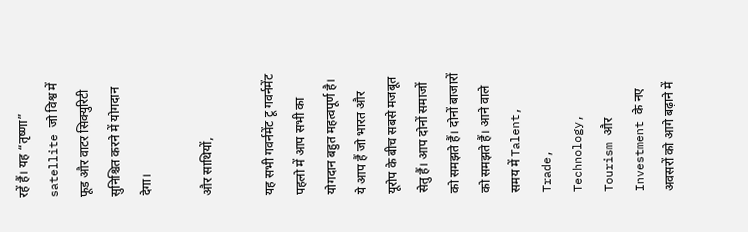रहें हैं। यह “तृष्णा” satellite जो विश्व में फूड और वाटर सिक्युरिटी सुनिश्चित करने में योगदान देगा।

और साथियों,

यह सभी गवर्नमेंट टू गवर्नमेंट पहलो में आप सभी का योगदान बहुत महत्वपूर्ण है। ये आप हैं जो भारत और यूरोप के बीच सबसे मजबूत सेतु हैं। आप दोनों समाजों को समझते हैं। दोनों बाजारों को समझते हैं। आने वाले समय में Talent, Trade, Technology, Tourism और Investment के नए अवसरों को आगे बढ़ाने में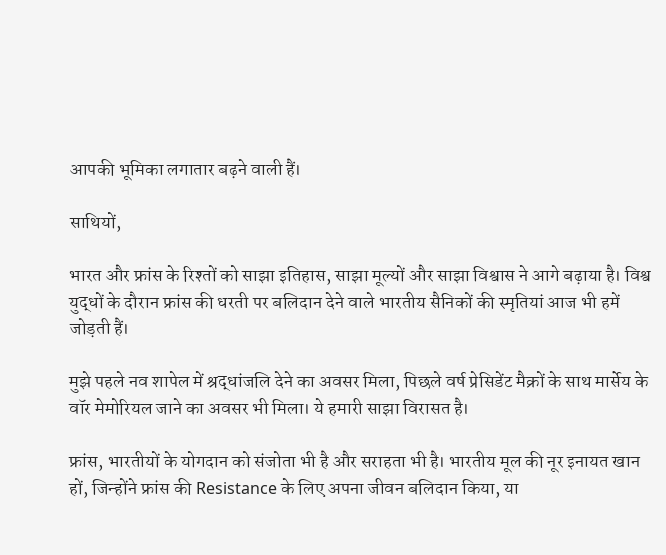आपकी भूमिका लगातार बढ़ने वाली हैं।

साथियों,

भारत और फ्रांस के रिश्तों को साझा इतिहास, साझा मूल्यों और साझा विश्वास ने आगे बढ़ाया है। विश्व युद्धों के दौरान फ्रांस की धरती पर बलिदान देने वाले भारतीय सैनिकों की स्मृतियां आज भी हमें जोड़ती हैं।

मुझे पहले नव शापेल में श्रद्धांजलि देने का अवसर मिला, पिछले वर्ष प्रेसिडेंट मैक्रों के साथ मार्सेय के वॉर मेमोरियल जाने का अवसर भी मिला। ये हमारी साझा विरासत है।

फ्रांस, भारतीयों के योगदान को संजोता भी है और सराहता भी है। भारतीय मूल की नूर इनायत खान हों, जिन्होंने फ्रांस की Resistance के लिए अपना जीवन बलिदान किया, या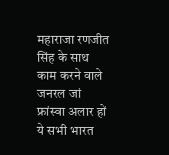महाराजा रणजीत सिंह के साथ काम करने वाले जनरल जां फ्रांस्वा अलार हों ये सभी भारत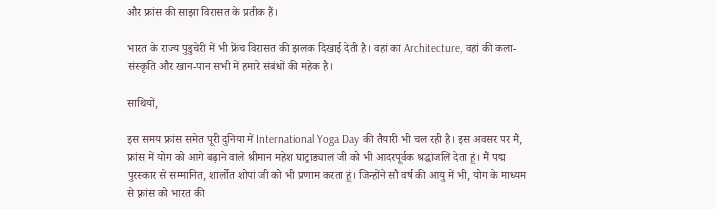और फ्रांस की साझा विरासत के प्रतीक हैं।

भारत के राज्य पुडुचेरी में भी फ्रेंच विरासत की झलक दिखाई देती है। वहां का Architecture, वहां की कला-संस्कृति और खान-पान सभी में हमारे संबंधों की महेक है।

साथियों,

इस समय फ्रांस समेत पूरी दुनिया में International Yoga Day की तैयारी भी चल रही है। इस अवसर पर मैं, फ्रांस में योग को आगे बढ़ाने वाले श्रीमान महेश घाट्राड्याल जी को भी आदरपूर्वक श्रद्धांजलि देता हूं। मैं पद्म पुरस्कार से सम्मानित, शार्लोत शोपां जी को भी प्रणाम करता हूं। जिन्होंने सौ वर्ष की आयु में भी, योग के माध्यम से फ़्रांस को भारत की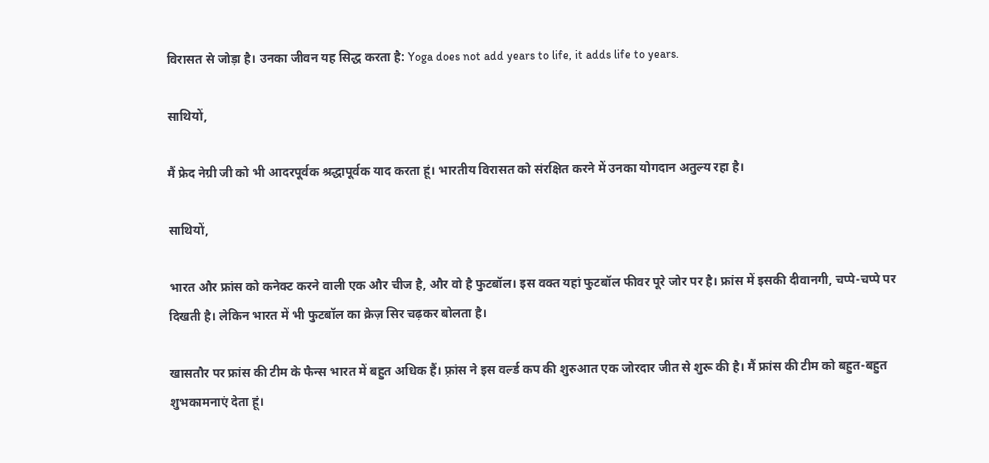विरासत से जोड़ा है। उनका जीवन यह सिद्ध करता है: Yoga does not add years to life, it adds life to years.

साथियों,

मैं फ्रेद नेग्री जी को भी आदरपूर्वक श्रद्धापूर्वक याद करता हूं। भारतीय विरासत को संरक्षित करने में उनका योगदान अतुल्य रहा है।

साथियों,

भारत और फ्रांस को कनेक्ट करने वाली एक और चीज है, और वो है फुटबॉल। इस वक्त यहां फुटबॉल फीवर पूरे जोर पर है। फ्रांस में इसकी दीवानगी, चप्पे-चप्पे पर दिखती है। लेकिन भारत में भी फुटबॉल का क्रेज़ सिर चढ़कर बोलता है।

खासतौर पर फ्रांस की टीम के फैन्स भारत में बहुत अधिक हैं। फ़्रांस ने इस वर्ल्ड कप की शुरुआत एक जोरदार जीत से शुरू की है। मैं फ्रांस की टीम को बहुत-बहुत शुभकामनाएं देता हूं।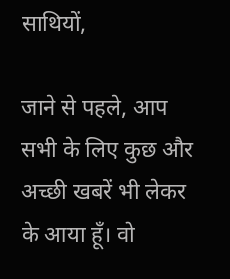साथियों,

जाने से पहले, आप सभी के लिए कुछ और अच्छी खबरें भी लेकर के आया हूँ। वो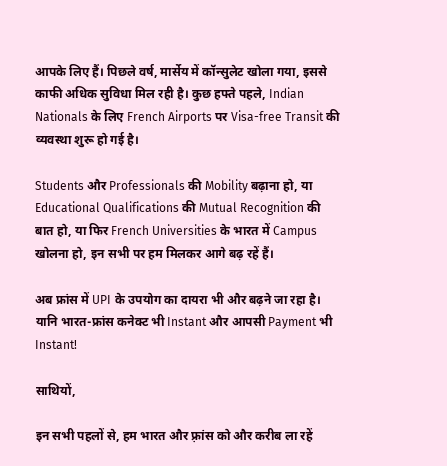आपके लिए हैं। पिछले वर्ष, मार्सेय में कॉन्सुलेट खोला गया, इससे काफी अधिक सुविधा मिल रही है। कुछ हफ्ते पहले, Indian Nationals के लिए French Airports पर Visa-free Transit की व्यवस्था शुरू हो गई है।

Students और Professionals की Mobility बढ़ाना हो, या Educational Qualifications की Mutual Recognition की बात हो, या फिर French Universities के भारत में Campus खोलना हो, इन सभी पर हम मिलकर आगे बढ़ रहें हैं।

अब फ्रांस में UPI के उपयोग का दायरा भी और बढ़ने जा रहा है। यानि भारत-फ्रांस कनेक्ट भी Instant और आपसी Payment भी Instant!

साथियों,

इन सभी पहलों से, हम भारत और फ़्रांस को और करीब ला रहें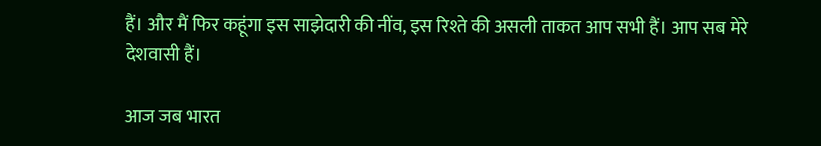हैं। और मैं फिर कहूंगा इस साझेदारी की नींव, इस रिश्ते की असली ताकत आप सभी हैं। आप सब मेरे देशवासी हैं।

आज जब भारत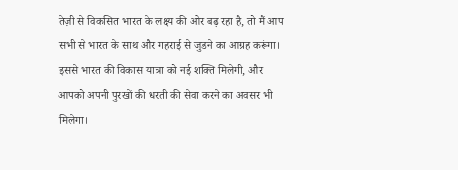तेज़ी से विकसित भारत के लक्ष्य की ओर बढ़ रहा है, तो मैं आप सभी से भारत के साथ और गहराई से जुडने का आग्रह करूंगा। इससे भारत की विकास यात्रा को नई शक्ति मिलेगी, और आपको अपनी पुरखों की धरती की सेवा करने का अवसर भी मिलेगा।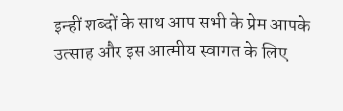इन्हीं शब्दों के साथ आप सभी के प्रेम आपके उत्साह और इस आत्मीय स्वागत के लिए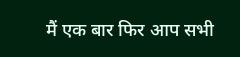मैं एक बार फिर आप सभी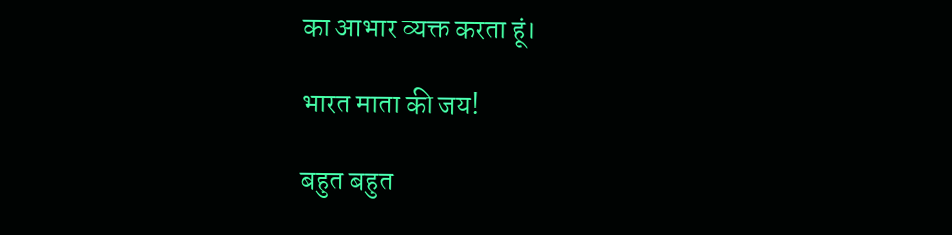का आभार व्यक्त करता हूं।

भारत माता की जय!

बहुत बहुत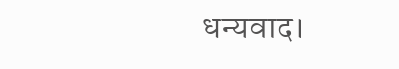धन्यवाद।